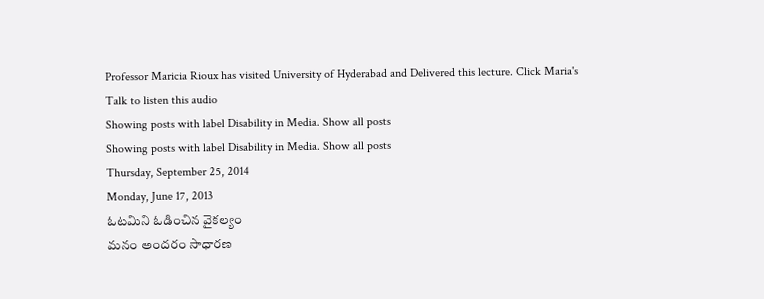Professor Maricia Rioux has visited University of Hyderabad and Delivered this lecture. Click Maria's Talk to listen this audio
Showing posts with label Disability in Media. Show all posts
Showing posts with label Disability in Media. Show all posts
Thursday, September 25, 2014
Monday, June 17, 2013
ఓటమిని ఓడించిన వైకల్యం
మనం అందరం సాధారణ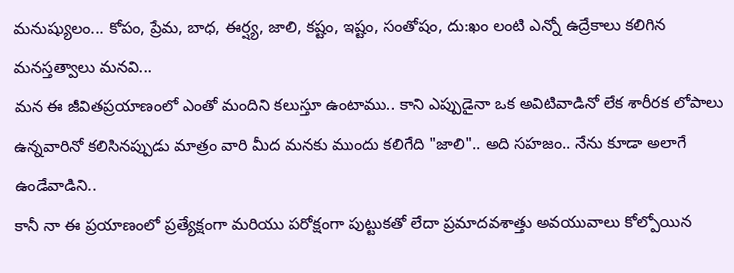మనుష్యులం... కోపం, ప్రేమ, బాధ, ఈర్ష్య, జాలి, కష్టం, ఇష్టం, సంతోషం, దు:ఖం లంటి ఎన్నో ఉద్రేకాలు కలిగిన మనస్తత్వాలు మనవి...
మన ఈ జీవితప్రయాణంలో ఎంతో మందిని కలుస్తూ ఉంటాము.. కాని ఎప్పుడైనా ఒక అవిటివాడినో లేక శారీరక లోపాలు ఉన్నవారినో కలిసినప్పుడు మాత్రం వారి మీద మనకు ముందు కలిగేది "జాలి".. అది సహజం.. నేను కూడా అలాగే ఉండేవాడిని..
కానీ నా ఈ ప్రయాణంలో ప్రత్యేక్షంగా మరియు పరోక్షంగా పుట్టుకతో లేదా ప్రమాదవశాత్తు అవయువాలు కోల్పోయిన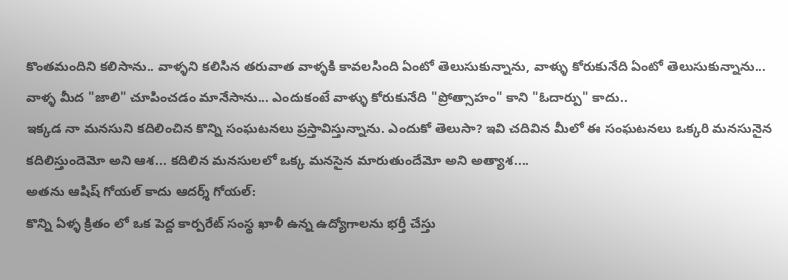కొంతమందిని కలిసాను.. వాళ్ళని కలిసిన తరువాత వాళ్ళకి కావలసింది ఏంటో తెలుసుకున్నాను, వాళ్ళు కోరుకునేది ఏంటో తెలుసుకున్నాను... వాళ్ళ మీద "జాలి" చూపించడం మానేసాను... ఎందుకంటే వాళ్ళు కోరుకునేది "ప్రోత్సాహం" కాని "ఓదార్పు" కాదు..
ఇక్కడ నా మనసుని కదిలించిన కొన్ని సంఘటనలు ప్రస్తావిస్తున్నాను. ఎందుకో తెలుసా? ఇవి చదివిన మీలో ఈ సంఘటనలు ఒక్కరి మనసునైన కదిలిస్తుందెమో అని ఆశ... కదిలిన మనసులలో ఒక్క మనసైన మారుతుందేమో అని అత్యాశ....
అతను ఆషిష్ గోయల్ కాదు ఆదర్శ్ గోయల్:
కొన్ని ఏళ్ళ క్రితం లో ఒక పెద్ద కార్పరేట్ సంస్థ ఖాళీ ఉన్న ఉద్యోగాలను భర్తీ చేస్తు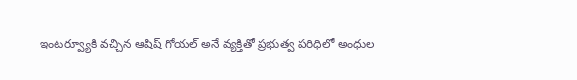ఇంటర్వ్యూకి వచ్చిన ఆషిష్ గోయల్ అనే వ్యక్తితో ప్రభుత్వ పరిధిలో అంధుల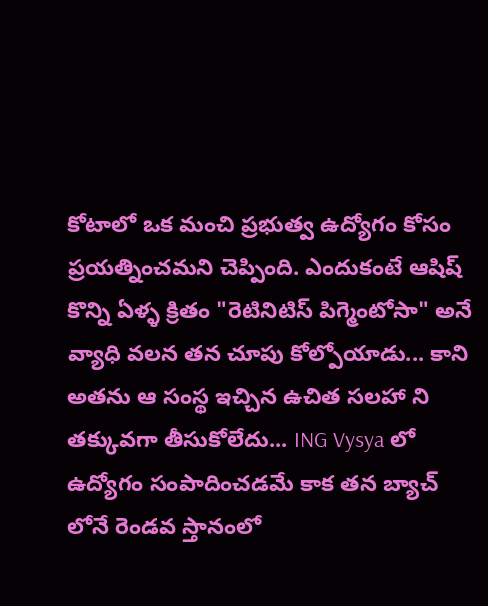కోటాలో ఒక మంచి ప్రభుత్వ ఉద్యోగం కోసం ప్రయత్నించమని చెప్పింది. ఎందుకంటే ఆషిష్ కొన్ని ఏళ్ళ క్రితం "రెటినిటిస్ పిగ్మెంటోసా" అనే వ్యాధి వలన తన చూపు కోల్పోయాడు... కాని అతను ఆ సంస్థ ఇచ్చిన ఉచిత సలహా ని తక్కువగా తీసుకోలేదు... ING Vysya లో ఉద్యోగం సంపాదించడమే కాక తన బ్యాచ్ లోనే రెండవ స్తానంలో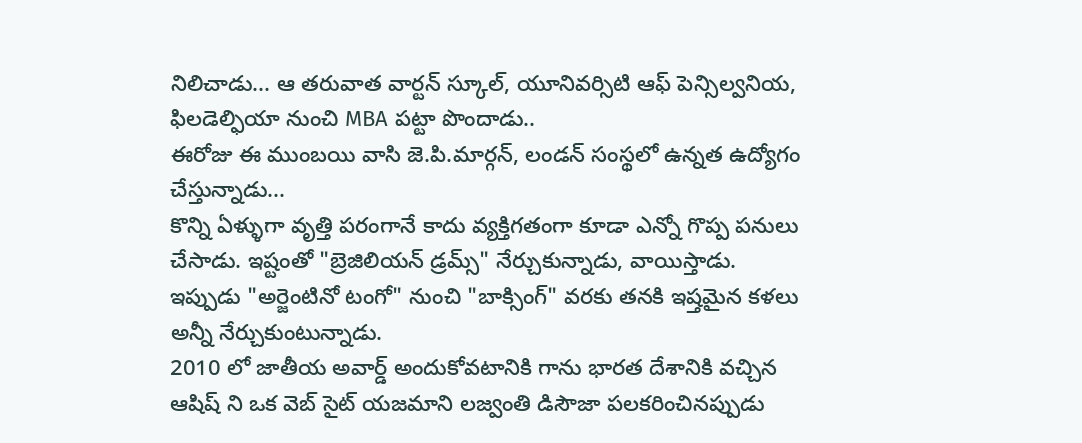నిలిచాడు... ఆ తరువాత వార్టన్ స్కూల్, యూనివర్సిటి ఆఫ్ పెన్సిల్వనియ, ఫిలడెల్ఫియా నుంచి MBA పట్టా పొందాడు..
ఈరోజు ఈ ముంబయి వాసి జె.పి.మార్గన్, లండన్ సంస్థలో ఉన్నత ఉద్యోగం చేస్తున్నాడు...
కొన్ని ఏళ్ళుగా వృత్తి పరంగానే కాదు వ్యక్తిగతంగా కూడా ఎన్నో గొప్ప పనులు చేసాడు. ఇష్టంతో "బ్రెజిలియన్ డ్రమ్స్" నేర్చుకున్నాడు, వాయిస్తాడు. ఇప్పుడు "అర్జెంటినో టంగో" నుంచి "బాక్సింగ్" వరకు తనకి ఇష్తమైన కళలు అన్నీ నేర్చుకుంటున్నాడు.
2010 లో జాతీయ అవార్డ్ అందుకోవటానికి గాను భారత దేశానికి వచ్చిన ఆషిష్ ని ఒక వెబ్ సైట్ యజమాని లజ్వంతి డిసౌజా పలకరించినప్పుడు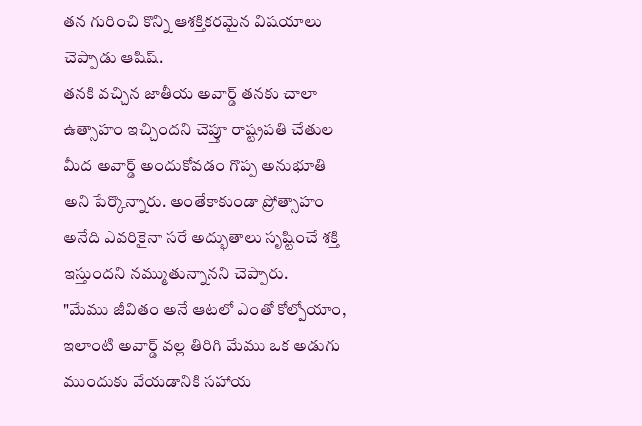తన గురించి కొన్ని ఆశక్తికరమైన విషయాలు చెప్పాడు ఆషిష్.
తనకి వచ్చిన జాతీయ అవార్డ్ తనకు చాలా ఉత్సాహం ఇచ్చిందని చెప్తూ రాష్ట్రపతి చేతుల మీద అవార్డ్ అందుకోవడం గొప్ప అనుభూతి అని పేర్కొన్నారు. అంతేకాకుండా ప్రోత్సాహం అనేది ఎవరికైనా సరే అద్భుతాలు సృష్టించే శక్తి ఇస్తుందని నమ్ముతున్నానని చెప్పారు.
"మేము జీవితం అనే ఆటలో ఎంతో కోల్పోయాం, ఇలాంటి అవార్డ్ వల్ల తిరిగి మేము ఒక అడుగు ముందుకు వేయడానికి సహాయ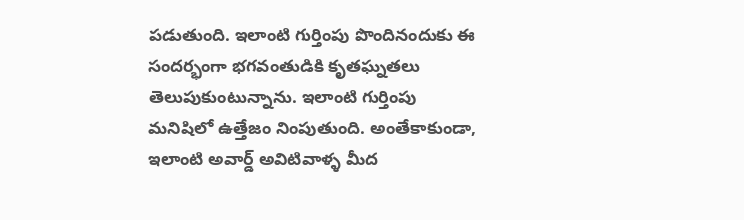పడుతుంది. ఇలాంటి గుర్తింపు పొందినందుకు ఈ సందర్భంగా భగవంతుడికి కృతఘ్నతలు తెలుపుకుంటున్నాను. ఇలాంటి గుర్తింపు మనిషిలో ఉత్తేజం నింపుతుంది. అంతేకాకుండా, ఇలాంటి అవార్డ్ అవిటివాళ్ళ మీద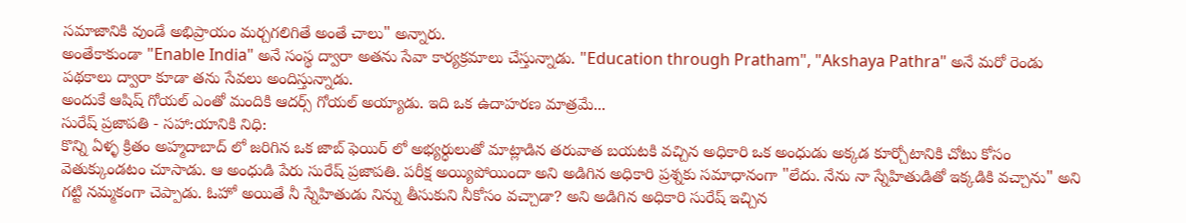సమాజానికి వుండే అభిప్రాయం మర్చగలిగితే అంతే చాలు" అన్నారు.
అంతేకాకుండా "Enable India" అనే సంస్థ ద్వారా అతను సేవా కార్యక్రమాలు చేస్తున్నాడు. "Education through Pratham", "Akshaya Pathra" అనే మరో రెండు పథకాలు ద్వారా కూడా తను సేవలు అందిస్తున్నాడు.
అందుకే ఆషిష్ గోయల్ ఎంతో మందికి ఆదర్స్ గోయల్ అయ్యాడు. ఇది ఒక ఉదాహరణ మాత్రమే...
సురేష్ ప్రజాపతి - సహా:యానికి నిధి:
కొన్ని ఏళ్ళ క్రితం అహ్మదాబాద్ లో జరిగిన ఒక జాబ్ ఫెయిర్ లో అభ్యర్ధులుతో మాట్లాడిన తరువాత బయటకి వచ్చిన అధికారి ఒక అంధుడు అక్కడ కూర్చోటానికి చోటు కోసం వెతుక్కుండటం చూసాడు. ఆ అంధుడి పేరు సురేష్ ప్రజాపతి. పరీక్ష అయ్యిపోయిందా అని అడిగిన అధికారి ప్రశ్నకు సమాధానంగా "లేదు. నేను నా స్నేహితుడితో ఇక్కడికి వచ్చాను" అని గట్టి నమ్మకంగా చెప్పాడు. ఓహో అయితే నీ స్నేహితుడు నిన్ను తీసుకుని నీకోసం వచ్చాడా? అని అడిగిన అధికారి సురేష్ ఇచ్చిన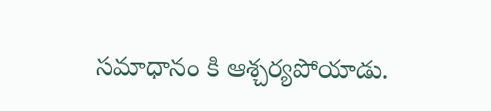సమాధానం కి ఆశ్చర్యపోయాడు.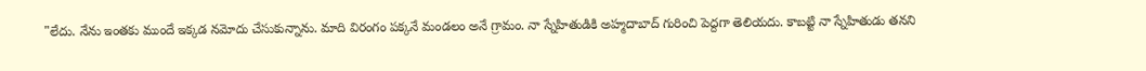"లేదు. నేను ఇంతకు ముందే ఇక్కడ నమోదు చేసుకున్నాను. మాది విరంగం పక్కనే మండలం అనే గ్రామం. నా స్నేహితుడికి అహ్మదాబాద్ గురించి పెద్దగా తెలియదు. కాబట్టి నా స్నేహితుడు తనని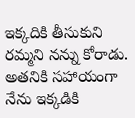ఇక్కదికి తీసుకుని రమ్మని నన్ను కోరాడు. అతనికి సహాయంగా నేను ఇక్కడికి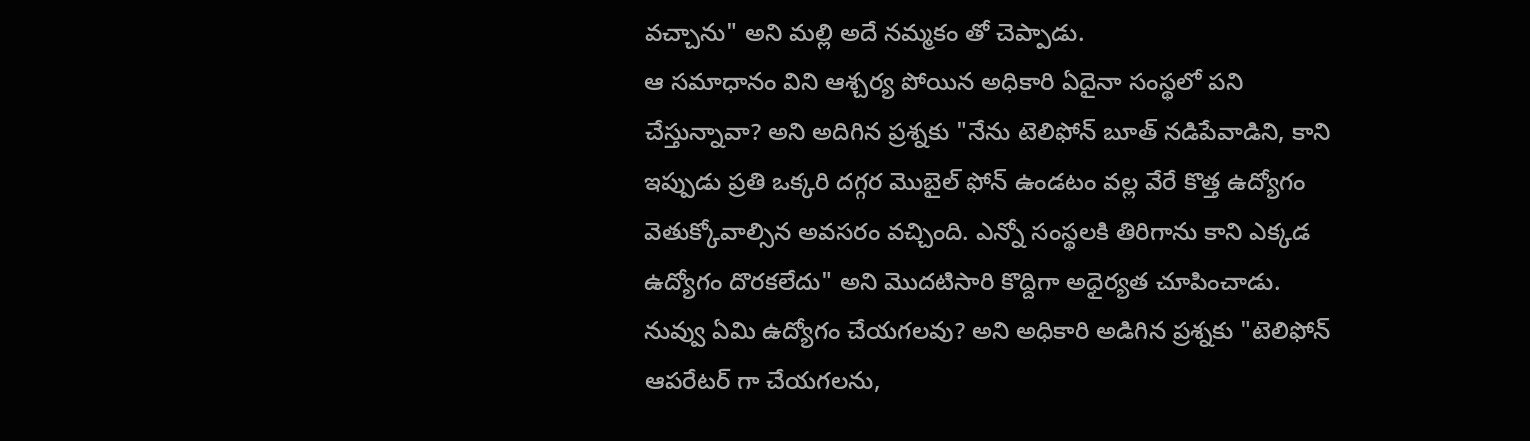వచ్చాను" అని మల్లి అదే నమ్మకం తో చెప్పాడు.
ఆ సమాధానం విని ఆశ్చర్య పోయిన అధికారి ఏదైనా సంస్థలో పని చేస్తున్నావా? అని అదిగిన ప్రశ్నకు "నేను టెలిఫోన్ బూత్ నడిపేవాడిని, కాని ఇప్పుడు ప్రతి ఒక్కరి దగ్గర మొబైల్ ఫోన్ ఉండటం వల్ల వేరే కొత్త ఉద్యోగం వెతుక్కోవాల్సిన అవసరం వచ్చింది. ఎన్నో సంస్థలకి తిరిగాను కాని ఎక్కడ ఉద్యోగం దొరకలేదు" అని మొదటిసారి కొద్దిగా అధైర్యత చూపించాడు.
నువ్వు ఏమి ఉద్యోగం చేయగలవు? అని అధికారి అడిగిన ప్రశ్నకు "టెలిఫోన్ ఆపరేటర్ గా చేయగలను,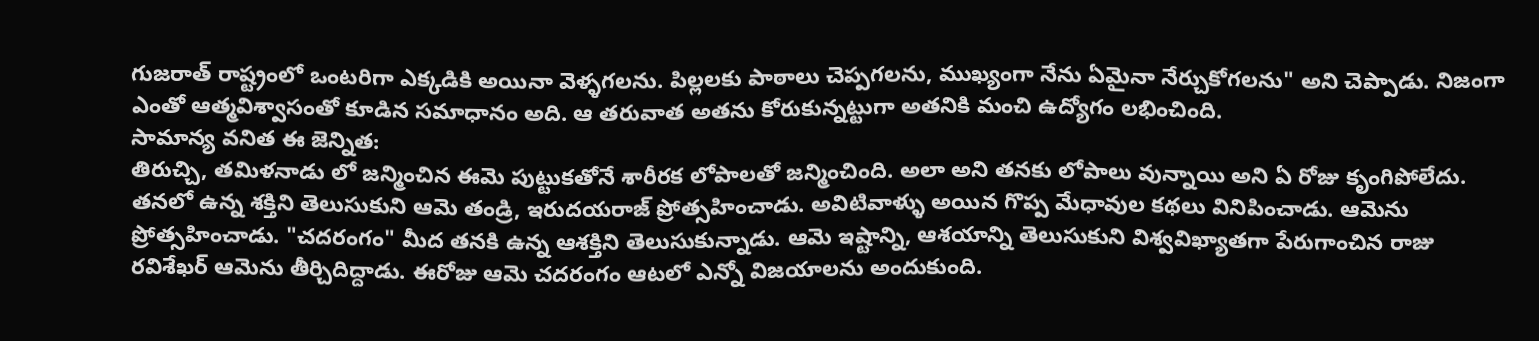గుజరాత్ రాష్ట్రంలో ఒంటరిగా ఎక్కడికి అయినా వెళ్ళగలను. పిల్లలకు పాఠాలు చెప్పగలను, ముఖ్యంగా నేను ఏమైనా నేర్చుకోగలను" అని చెప్పాడు. నిజంగా ఎంతో ఆత్మవిశ్వాసంతో కూడిన సమాధానం అది. ఆ తరువాత అతను కోరుకున్నట్టుగా అతనికి మంచి ఉద్యోగం లభించింది.
సామాన్య వనిత ఈ జెన్నిత:
తిరుచ్చి, తమిళనాడు లో జన్మించిన ఈమె పుట్టుకతోనే శారీరక లోపాలతో జన్మించింది. అలా అని తనకు లోపాలు వున్నాయి అని ఏ రోజు కృంగిపోలేదు. తనలో ఉన్న శక్తిని తెలుసుకుని ఆమె తండ్రి, ఇరుదయరాజ్ ప్రోత్సహించాడు. అవిటివాళ్ళు అయిన గొప్ప మేధావుల కథలు వినిపించాడు. ఆమెను ప్రోత్సహించాడు. "చదరంగం" మీద తనకి ఉన్న ఆశక్తిని తెలుసుకున్నాడు. ఆమె ఇష్టాన్ని, ఆశయాన్ని తెలుసుకుని విశ్వవిఖ్యాతగా పేరుగాంచిన రాజు రవిశేఖర్ ఆమెను తీర్చిదిద్దాడు. ఈరోజు ఆమె చదరంగం ఆటలో ఎన్నో విజయాలను అందుకుంది.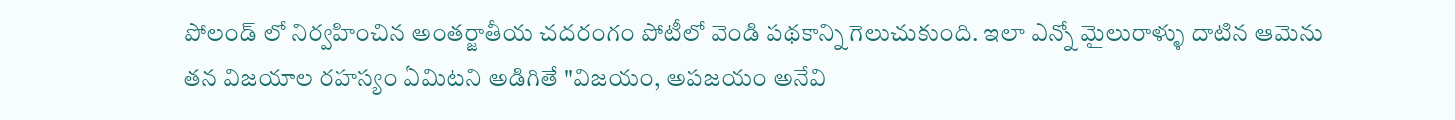పోలండ్ లో నిర్వహించిన అంతర్జాతీయ చదరంగం పోటీలో వెండి పథకాన్ని గెలుచుకుంది. ఇలా ఎన్నో మైలురాళ్ళు దాటిన ఆమెను తన విజయాల రహస్యం ఏమిటని అడిగితే "విజయం, అపజయం అనేవి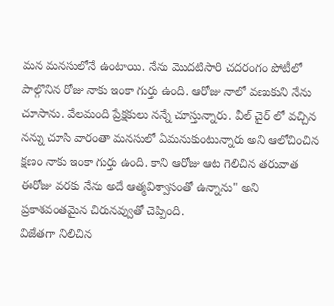మన మనసులోనే ఉంటాయి. నేను మొదటిసారి చదరంగం పోటీలో పాల్గొనిన రోజు నాకు ఇంకా గుర్తు ఉంది. ఆరోజు నాలో వణుకుని నేను చూసాను. వేలమంది ప్రేక్షకులు నన్నే చూస్తున్నారు. వీల్ చైర్ లో వచ్చిన నన్ను చూసి వారంతా మనసులో ఏమనుకుంటున్నారు అని ఆలోచించిన క్షణం నాకు ఇంకా గుర్తు ఉంది. కాని ఆరోజు ఆట గెలిచిన తరువాత ఈరోజు వరకు నేను అదే ఆత్మవిశ్వాసంతో ఉన్నాను" అని ప్రకాశవంతమైన చిరునవ్వుతో చెప్పింది.
విజేతగా నిలిచిన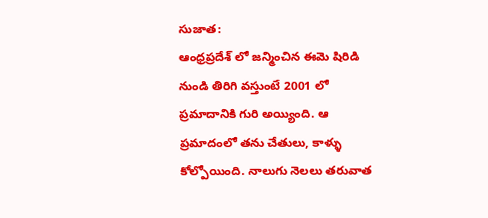సుజాత:
ఆంధ్రప్రదేశ్ లో జన్మించిన ఈమె షిరిడి నుండి తిరిగి వస్తుంటే 2001 లో ప్రమాదానికి గురి అయ్యింది. ఆ ప్రమాదంలో తను చేతులు, కాళ్ళు కోల్పోయింది. నాలుగు నెలలు తరువాత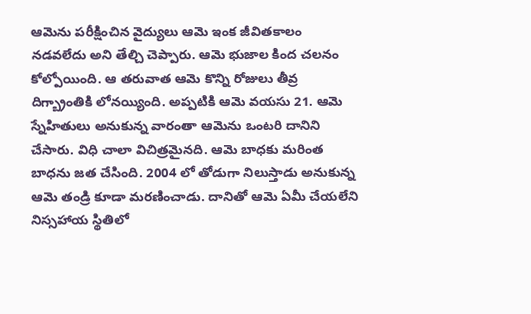ఆమెను పరీక్షించిన వైద్యులు ఆమె ఇంక జీవితకాలం నడవలేదు అని తేల్చి చెప్పారు. ఆమె భుజాల కింద చలనం కోల్పోయింది. ఆ తరువాత ఆమె కొన్ని రోజులు తీవ్ర దిగ్బ్రాంతికి లోనయ్యింది. అప్పటికి ఆమె వయసు 21. ఆమె స్నేహితులు అనుకున్న వారంతా ఆమెను ఒంటరి దానిని చేసారు. విధి చాలా విచిత్రమైనది. ఆమె బాధకు మరింత బాధను జత చేసింది. 2004 లో తోడుగా నిలుస్తాడు అనుకున్న ఆమె తండ్రి కూడా మరణించాడు. దానితో ఆమె ఏమీ చేయలేని నిస్సహాయ స్థితిలో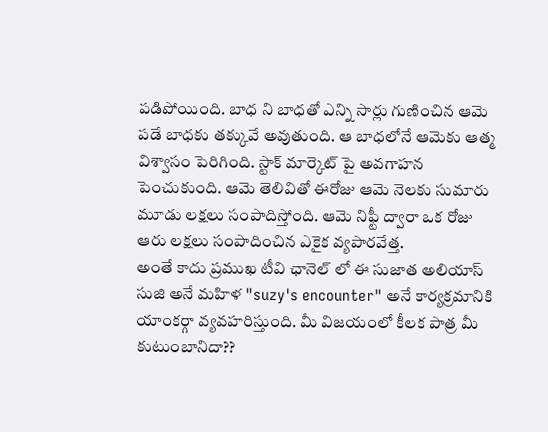పడిపోయింది. బాధ ని బాధతో ఎన్ని సార్లు గుణించిన ఆమె పడే బాధకు తక్కువే అవుతుంది. ఆ బాధలోనే ఆమెకు ఆత్మ విశ్వాసం పెరిగింది. స్టాక్ మార్కెట్ పై అవగాహన పెంచుకుంది. ఆమె తెలివితో ఈరోజు ఆమె నెలకు సుమారు మూడు లక్షలు సంపాదిస్తోంది. ఆమె నిఫ్టీ ద్వారా ఒక రోజు ఆరు లక్షలు సంపాదించిన ఎకైక వ్యపారవేత్త.
అంతే కాదు ప్రముఖ టీవి ఛానెల్ లో ఈ సుజాత అలియాస్ సుజి అనే మహిళ "suzy's encounter" అనే కార్యక్రమానికి యాంకర్గా వ్యవహరిస్తుంది. మీ విజయంలో కీలక పాత్ర మీ కుటుంబానిదా??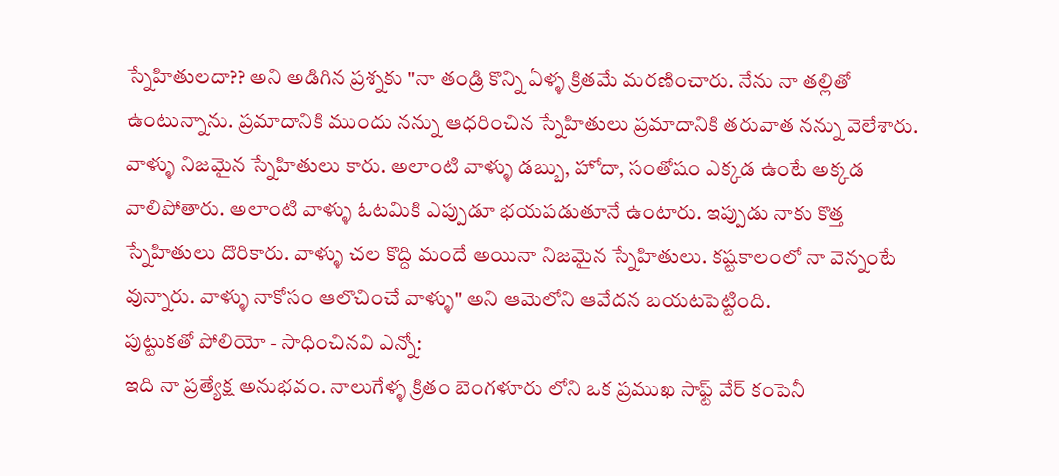స్నేహితులదా?? అని అడిగిన ప్రశ్నకు "నా తండ్రి కొన్ని ఏళ్ళ క్రితమే మరణించారు. నేను నా తల్లితో ఉంటున్నాను. ప్రమాదానికి ముందు నన్ను ఆధరించిన స్నేహితులు ప్రమాదానికి తరువాత నన్ను వెలేశారు. వాళ్ళు నిజమైన స్నేహితులు కారు. అలాంటి వాళ్ళు డబ్బు, హోదా, సంతోషం ఎక్కడ ఉంటే అక్కడ వాలిపోతారు. అలాంటి వాళ్ళు ఓటమికి ఎప్పుడూ భయపడుతూనే ఉంటారు. ఇప్పుడు నాకు కొత్త స్నేహితులు దొరికారు. వాళ్ళు చల కొద్ది మందే అయినా నిజమైన స్నేహితులు. కష్టకాలంలో నా వెన్నంటే వున్నారు. వాళ్ళు నాకోసం ఆలొచించే వాళ్ళు" అని ఆమెలోని ఆవేదన బయటపెట్టింది.
పుట్టుకతో పోలియో - సాధించినవి ఎన్నో:
ఇది నా ప్రత్యేక్ష అనుభవం. నాలుగేళ్ళ క్రితం బెంగళూరు లోని ఒక ప్రముఖ సాఫ్ట్ వేర్ కంపెనీ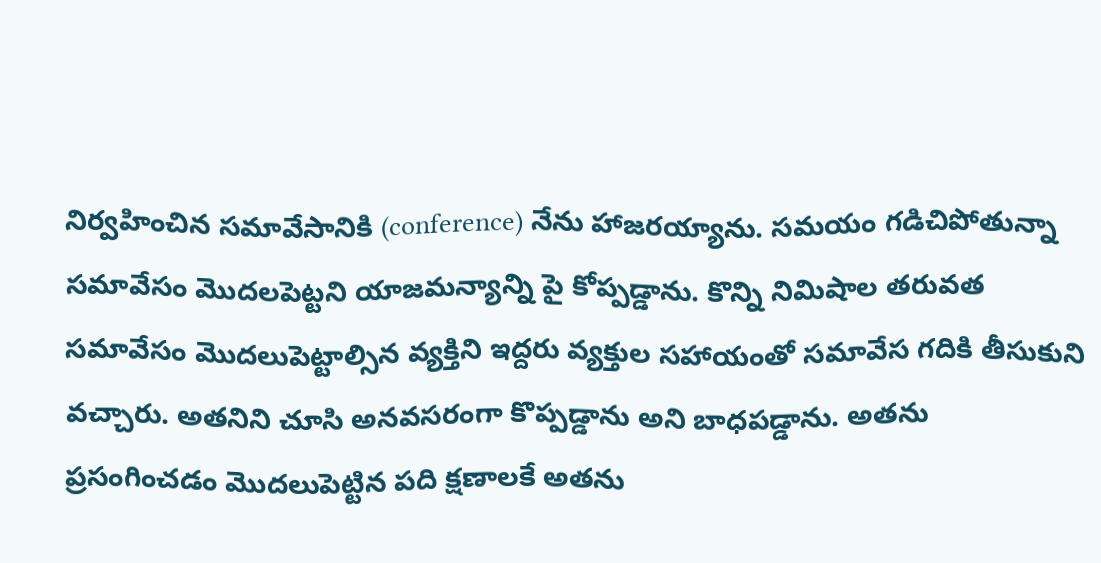నిర్వహించిన సమావేసానికి (conference) నేను హాజరయ్యాను. సమయం గడిచిపోతున్నా సమావేసం మొదలపెట్టని యాజమన్యాన్ని పై కోప్పడ్డాను. కొన్ని నిమిషాల తరువత సమావేసం మొదలుపెట్టాల్సిన వ్యక్తిని ఇద్దరు వ్యక్తుల సహాయంతో సమావేస గదికి తీసుకుని వచ్చారు. అతనిని చూసి అనవసరంగా కొప్పడ్డాను అని బాధపడ్డాను. అతను ప్రసంగించడం మొదలుపెట్టిన పది క్షణాలకే అతను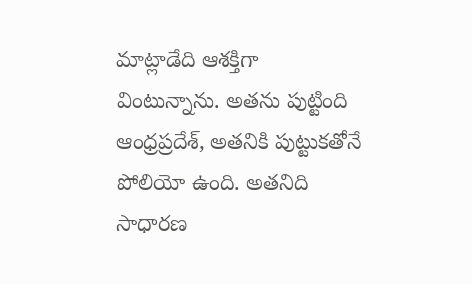మాట్లాడేది ఆశక్తిగా వింటున్నాను. అతను పుట్టింది ఆంధ్రప్రదేశ్, అతనికి పుట్టుకతోనే పోలియో ఉంది. అతనిది సాధారణ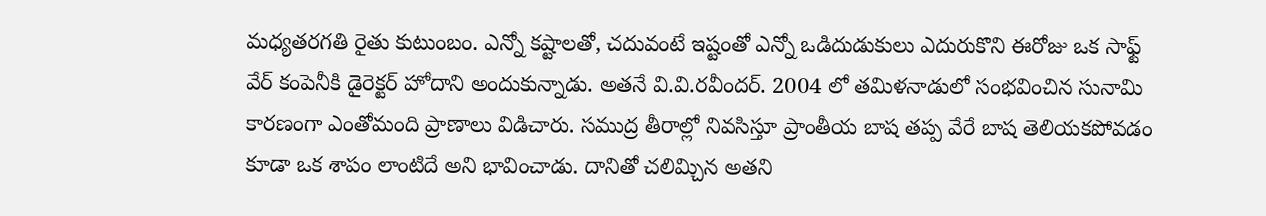మధ్యతరగతి రైతు కుటుంబం. ఎన్నో కష్టాలతో, చదువంటే ఇష్టంతో ఎన్నో ఒడిదుడుకులు ఎదురుకొని ఈరోజు ఒక సాఫ్ట్ వేర్ కంపెనీకి డైరెక్టర్ హోదాని అందుకున్నాడు. అతనే వి.వి.రవీందర్. 2004 లో తమిళనాడులో సంభవించిన సునామి కారణంగా ఎంతోమంది ప్రాణాలు విడిచారు. సముద్ర తీరాల్లో నివసిస్తూ ప్రాంతీయ బాష తప్ప వేరే బాష తెలియకపోవడం కూడా ఒక శాపం లాంటిదే అని భావించాడు. దానితో చలిమ్చిన అతని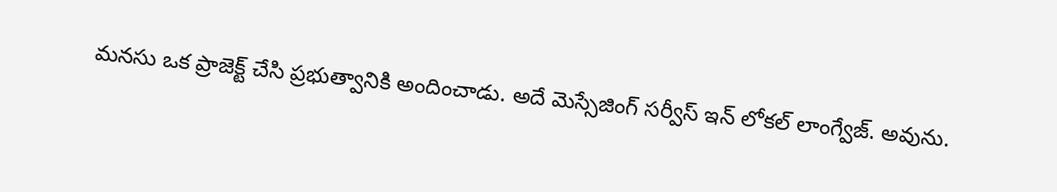మనసు ఒక ప్రాజెక్ట్ చేసి ప్రభుత్వానికి అందించాడు. అదే మెస్సేజింగ్ సర్వీస్ ఇన్ లోకల్ లాంగ్వేజ్. అవును.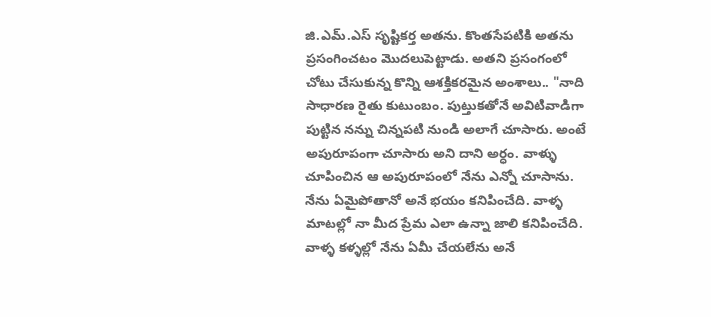జి.ఎమ్.ఎస్ సృష్టికర్త అతను. కొంతసేపటికి అతను ప్రసంగించటం మొదలుపెట్టాడు. అతని ప్రసంగంలో చోటు చేసుకున్న కొన్ని ఆశక్తికరమైన అంశాలు.. "నాది సాధారణ రైతు కుటుంబం. పుట్తుకతోనే అవిటివాడిగా పుట్టిన నన్ను చిన్నపటి నుండి అలాగే చూసారు. అంటే అపురూపంగా చూసారు అని దాని అర్ధం. వాళ్ళు చూపించిన ఆ అపురూపంలో నేను ఎన్నో చూసాను. నేను ఏమైపోతానో అనే భయం కనిపించేది. వాళ్ళ మాటల్లో నా మీద ప్రేమ ఎలా ఉన్నా జాలి కనిపించేది. వాళ్ళ కళ్ళల్లో నేను ఏమీ చేయలేను అనే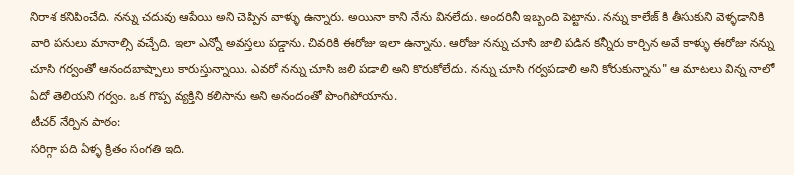నిరాశ కనిపించేది. నన్ను చదువు ఆపేయి అని చెప్పిన వాళ్ళు ఉన్నారు. అయినా కాని నేను వినలేదు. అందరినీ ఇబ్బంది పెట్టాను. నన్ను కాలేజ్ కి తీసుకుని వెళ్ళడానికి వారి పనులు మానాల్సి వచ్చేది. ఇలా ఎన్నో అవస్తలు పడ్డాను. చివరికి ఈరోజు ఇలా ఉన్నాను. ఆరోజు నన్ను చూసి జాలి పడిన కన్నీరు కార్చిన అవే కాళ్ళు ఈరోజు నన్ను చూసి గర్వంతో ఆనందబాష్పాలు కారుస్తున్నాయి. ఎవరో నన్ను చూసి జలి పడాలి అని కొరుకోలేదు. నన్ను చూసి గర్వపడాలి అని కోరుకున్నాను" ఆ మాటలు విన్న నాలో ఏదో తెలియని గర్వం. ఒక గొప్ప వ్యక్తిని కలిసాను అని అనందంతో పొంగిపోయాను.
టీచర్ నేర్పిన పాఠం:
సరిగ్గా పది ఏళ్ళ క్రితం సంగతి ఇది.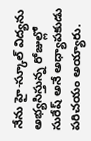నేను హై-స్కూల్ విద్యను అభ్యసిస్తున్న రోజుల్లో సురేష్ అనే అధ్యాపకుడు పరిచయం అయ్యారు.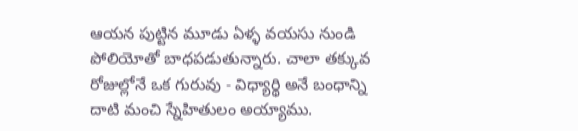ఆయన పుట్టిన మూడు ఏళ్ళ వయసు నుండి పోలియోతో బాధపడుతున్నారు. చాలా తక్కువ రోజుల్లోనే ఒక గురువు - విధ్యార్థి అనే బంధాన్ని దాటి మంచి స్నేహితులం అయ్యాము.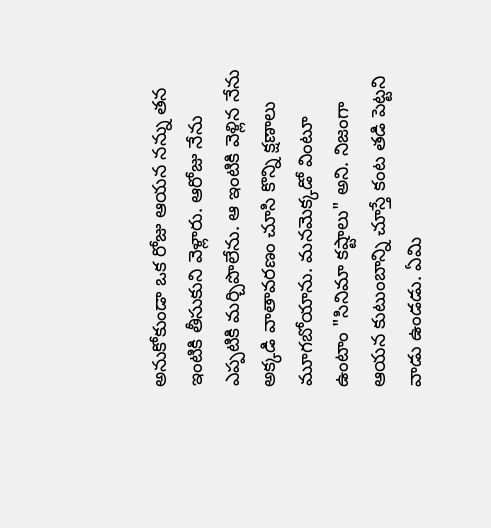అనుకోకుండా ఒక రోజు ఆయన నన్ను తన ఇంటికి తీసుకుని వెళ్లారు. ఆరోజు నేను ఎప్పటికి మర్చిపొలేను. ఆ ఇంటికి వెళ్లిన నేను అక్కడి వాతావరణం చూసి కొన్ని క్షణాలు మూగబోయాను. మనమెక్కడో వింటూ ఉంటాం "సినిమా కష్టాలు" అని. నిజంగా ఆయన కుటుంబాన్ని చూస్తే కంట తడి పెట్టని వాడు ఉండడు. ఏమి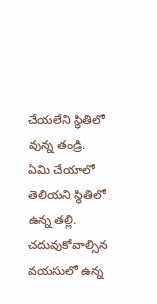చేయలేని స్థితిలో వున్న తండ్రి. ఏమి చేయాలో తెలియని స్థితిలో ఉన్న తల్లి. చదువుకోవాల్సిన వయసులో ఉన్న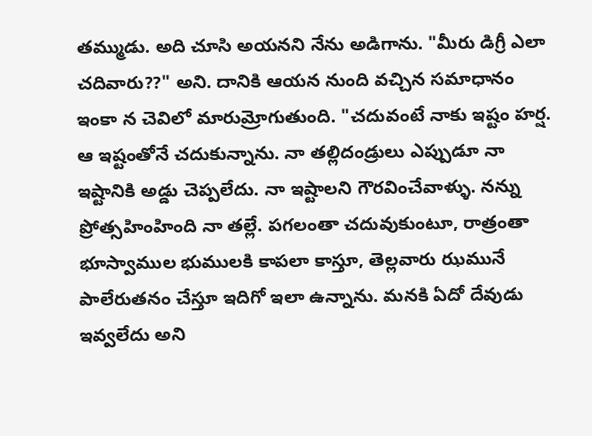తమ్ముడు. అది చూసి అయనని నేను అడిగాను. "మీరు డిగ్రీ ఎలా చదివారు??" అని. దానికి ఆయన నుంది వచ్చిన సమాధానం ఇంకా న చెవిలో మారుమ్రోగుతుంది. "చదువంటే నాకు ఇష్టం హర్ష. ఆ ఇష్టంతోనే చదుకున్నాను. నా తల్లిదండ్రులు ఎప్పుడూ నా ఇష్టానికి అడ్డు చెప్పలేదు. నా ఇష్టాలని గౌరవించేవాళ్ళు. నన్ను ప్రోత్సహింహింది నా తల్లే. పగలంతా చదువుకుంటూ, రాత్రంతా భూస్వాముల భుములకి కాపలా కాస్తూ, తెల్లవారు ఝమునే పాలేరుతనం చేస్తూ ఇదిగో ఇలా ఉన్నాను. మనకి ఏదో దేవుడు ఇవ్వలేదు అని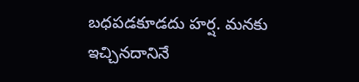బధపడకూడదు హర్ష. మనకు ఇచ్చినదానినే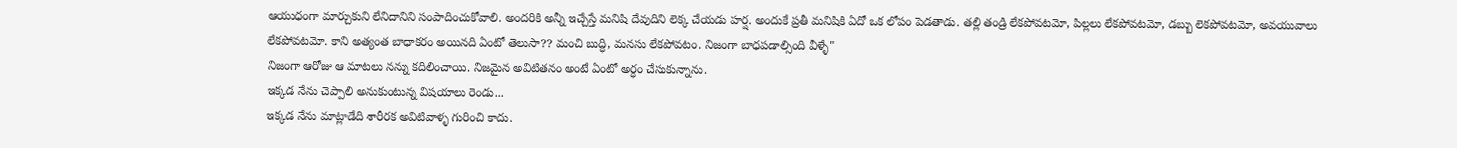ఆయుధంగా మార్చుకుని లేనిదానిని సంపాదించుకోవాలి. అందరికి అన్నీ ఇచ్చేస్తే మనిషి దేవుదిని లెక్క చేయడు హర్ష. అందుకే ప్రతీ మనిషికి ఏదో ఒక లోపం పెడతాడు. తల్లి తండ్రి లేకపోవటమో, పిల్లలు లేకపోవటమో, డబ్బు లెకపోవటమో, అవయువాలు లేకపోవటమో. కాని అత్యంత బాధాకరం అయినది ఏంటో తెలుసా?? మంచి బుద్ధి, మనసు లేకపోవటం. నిజంగా బాధపడాల్సింది వీళ్ళే"
నిజంగా ఆరోజు ఆ మాటలు నన్ను కదిలించాయి. నిజమైన అవిటితనం అంటే ఏంటో అర్ధం చేసుకున్నాను.
ఇక్కడ నేను చెప్పాలి అనుకుంటున్న విషయాలు రెండు...
ఇక్కడ నేను మాట్లాడేది శారీరక అవిటివాళ్ళ గురించి కాదు.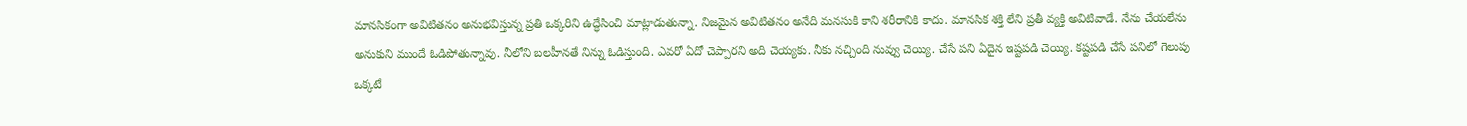మానసికంగా అవిటితనం అనుభవిస్తున్న ప్రతి ఒక్కరిని ఉద్ధేసించి మాట్లాడుతున్నా. నిజమైన అవిటితనం అనేది మనసుకి కాని శరీరానికి కాదు. మానసిక శక్తి లేని ప్రతీ వ్యక్తి అవిటివాడే. నేను చేయలేను అనుకుని ముందే ఓడిపోతున్నావు. నీలోని బలహీనతే నిన్ను ఓడిస్తుంది. ఎవరో ఏదో చెప్పారని అది చెయ్యకు. నీకు నచ్చింది నువ్వు చెయ్యి. చేసే పని ఏదైన ఇష్టపడి చెయ్యి. కష్టపడి చేసే పనిలో గెలుపు ఒక్కటే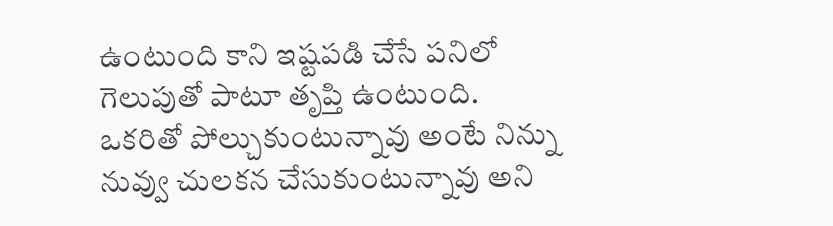ఉంటుంది కాని ఇష్టపడి చేసే పనిలో గెలుపుతో పాటూ తృప్తి ఉంటుంది. ఒకరితో పోల్చుకుంటున్నావు అంటే నిన్ను నువ్వు చులకన చేసుకుంటున్నావు అని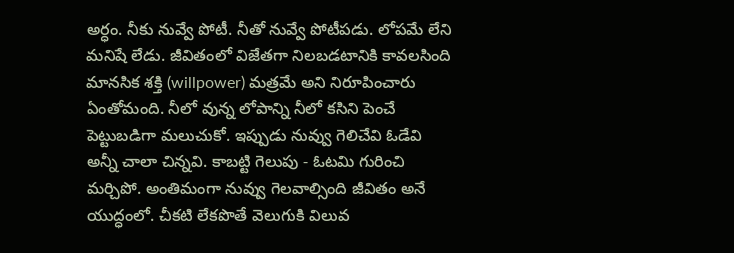అర్ధం. నీకు నువ్వే పోటీ. నీతో నువ్వే పోటీపడు. లోపమే లేని మనిషే లేడు. జీవితంలో విజేతగా నిలబడటానికి కావలసింది మానసిక శక్తి (willpower) మత్రమే అని నిరూపించారు ఏంతోమంది. నీలో వున్న లోపాన్ని నీలో కసిని పెంచే పెట్టుబడిగా మలుచుకో. ఇప్పుడు నువ్వు గెలిచేవి ఓడేవి అన్నీ చాలా చిన్నవి. కాబట్టి గెలుపు - ఓటమి గురించి మర్చిపో. అంతిమంగా నువ్వు గెలవాల్సింది జీవితం అనే యుద్ధంలో. చీకటి లేకపొతే వెలుగుకి విలువ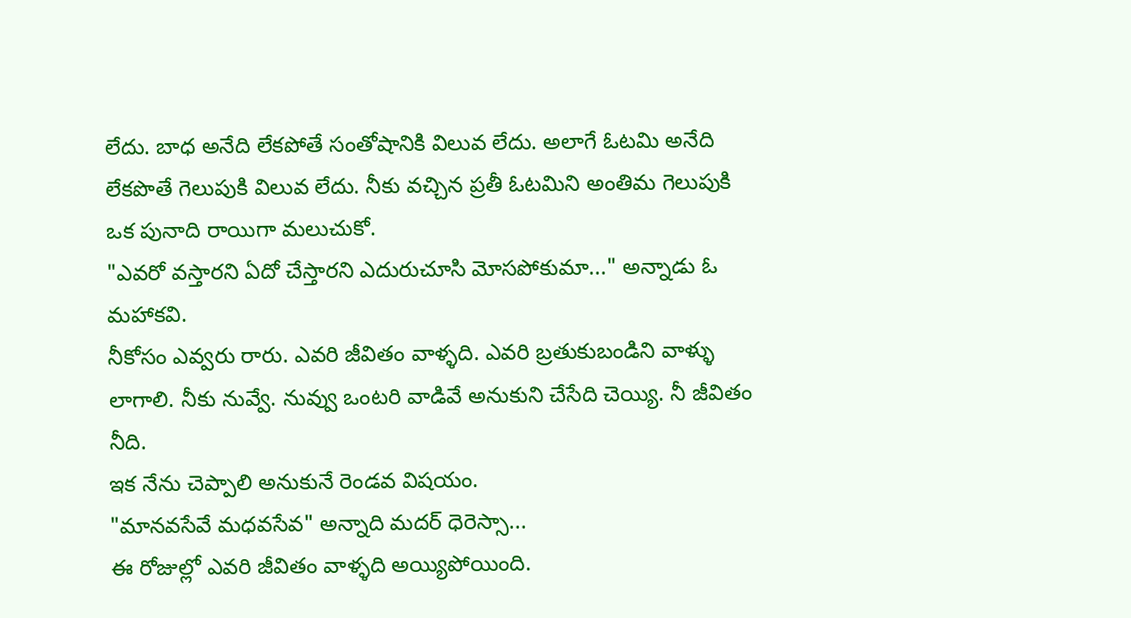లేదు. బాధ అనేది లేకపోతే సంతోషానికి విలువ లేదు. అలాగే ఓటమి అనేది లేకపొతే గెలుపుకి విలువ లేదు. నీకు వచ్చిన ప్రతీ ఓటమిని అంతిమ గెలుపుకి ఒక పునాది రాయిగా మలుచుకో.
"ఎవరో వస్తారని ఏదో చేస్తారని ఎదురుచూసి మోసపోకుమా..." అన్నాడు ఓ మహాకవి.
నీకోసం ఎవ్వరు రారు. ఎవరి జీవితం వాళ్ళది. ఎవరి బ్రతుకుబండిని వాళ్ళు లాగాలి. నీకు నువ్వే. నువ్వు ఒంటరి వాడివే అనుకుని చేసేది చెయ్యి. నీ జీవితం నీది.
ఇక నేను చెప్పాలి అనుకునే రెండవ విషయం.
"మానవసేవే మధవసేవ" అన్నాది మదర్ ధెరెస్సా...
ఈ రోజుల్లో ఎవరి జీవితం వాళ్ళది అయ్యిపోయింది.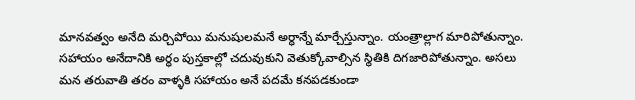మానవత్వం అనేది మర్చిపోయి మనుషులమనే అర్ధాన్నే మార్చేస్తున్నాం. యంత్రాల్లాగ మారిపోతున్నాం. సహాయం అనేదానికి అర్ధం పుస్తకాల్లో చదువుకుని వెతుక్కోవాల్సిన స్థితికి దిగజారిపోతున్నాం. అసలు మన తరువాతి తరం వాళ్ళకి సహాయం అనే పదమే కనపడకుండా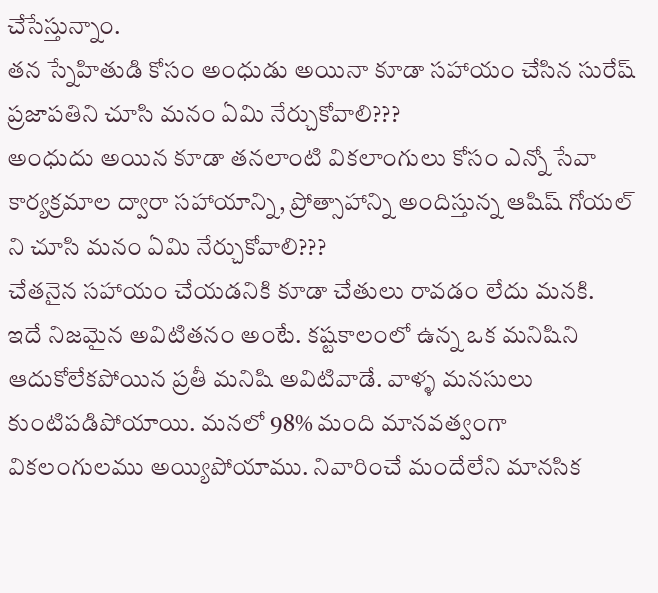చేసేస్తున్నాం.
తన స్నేహితుడి కోసం అంధుడు అయినా కూడా సహాయం చేసిన సురేష్ ప్రజాపతిని చూసి మనం ఏమి నేర్చుకోవాలి???
అంధుదు అయిన కూడా తనలాంటి వికలాంగులు కోసం ఎన్నో సేవా కార్యక్రమాల ద్వారా సహాయాన్ని, ప్రోత్సాహాన్ని అందిస్తున్న ఆషిష్ గోయల్ ని చూసి మనం ఏమి నేర్చుకోవాలి???
చేతనైన సహాయం చేయడనికి కూడా చేతులు రావడం లేదు మనకి.
ఇదే నిజమైన అవిటితనం అంటే. కష్టకాలంలో ఉన్న ఒక మనిషిని ఆదుకోలేకపోయిన ప్రతీ మనిషి అవిటివాడే. వాళ్ళ మనసులు కుంటిపడిపోయాయి. మనలో 98% మంది మానవత్వంగా వికలంగులము అయ్యిపోయాము. నివారించే మందేలేని మానసిక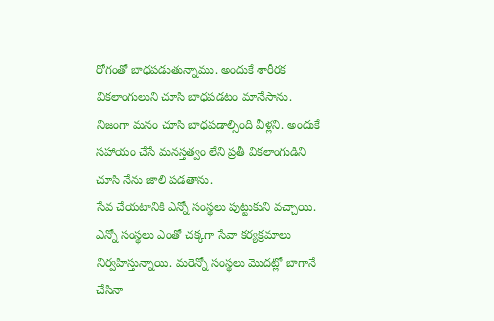రోగంతో బాధపడుతున్నాము. అందుకే శారీరక వికలాంగులుని చూసి బాధపడటం మానేసాను. నిజంగా మనం చూసి బాధపడాల్సింది వీళ్లని. అందుకే సహాయం చేసే మనస్తత్వం లేని ప్రతీ వికలాంగుడిని చూసి నేను జాలి పడతాను.
సేవ చేయటానికి ఎన్నో సంస్థలు పుట్టుకుని వచ్చాయి. ఎన్నో సంస్థలు ఎంతో చక్కగా సేవా కర్యక్రమాలు నిర్వహిస్తున్నాయి. మరెన్నో సంస్థలు మొదట్లో బాగానే చేసినా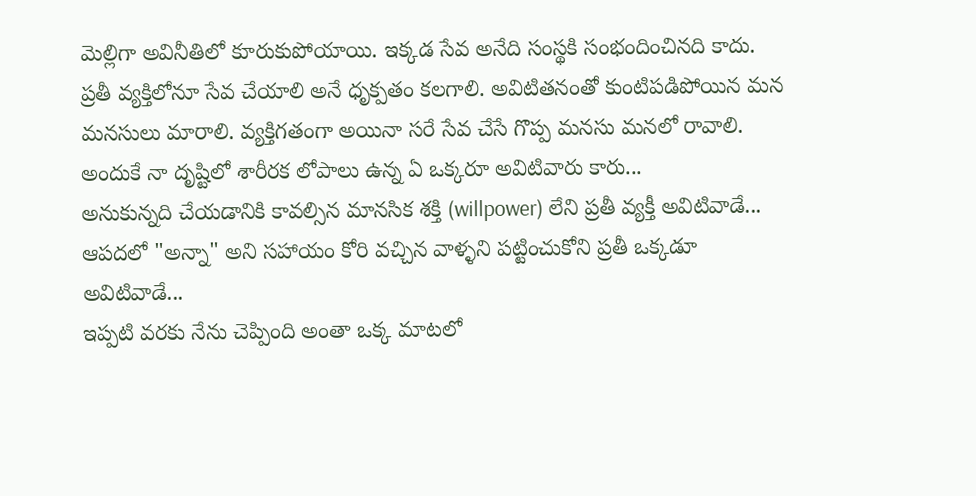మెల్లిగా అవినీతిలో కూరుకుపోయాయి. ఇక్కడ సేవ అనేది సంస్థకి సంభందించినది కాదు. ప్రతీ వ్యక్తిలోనూ సేవ చేయాలి అనే ధృక్పతం కలగాలి. అవిటితనంతో కుంటిపడిపోయిన మన మనసులు మారాలి. వ్యక్తిగతంగా అయినా సరే సేవ చేసే గొప్ప మనసు మనలో రావాలి.
అందుకే నా దృష్టిలో శారీరక లోపాలు ఉన్న ఏ ఒక్కరూ అవిటివారు కారు...
అనుకున్నది చేయడానికి కావల్సిన మానసిక శక్తి (willpower) లేని ప్రతీ వ్యక్తీ అవిటివాడే...
ఆపదలో "అన్నా" అని సహాయం కోరి వచ్చిన వాళ్ళని పట్టించుకోని ప్రతీ ఒక్కడూ అవిటివాడే...
ఇప్పటి వరకు నేను చెప్పింది అంతా ఒక్క మాటలో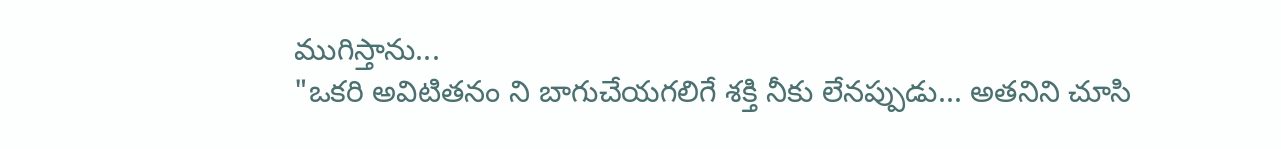ముగిస్తాను...
"ఒకరి అవిటితనం ని బాగుచేయగలిగే శక్తి నీకు లేనప్పుడు... అతనిని చూసి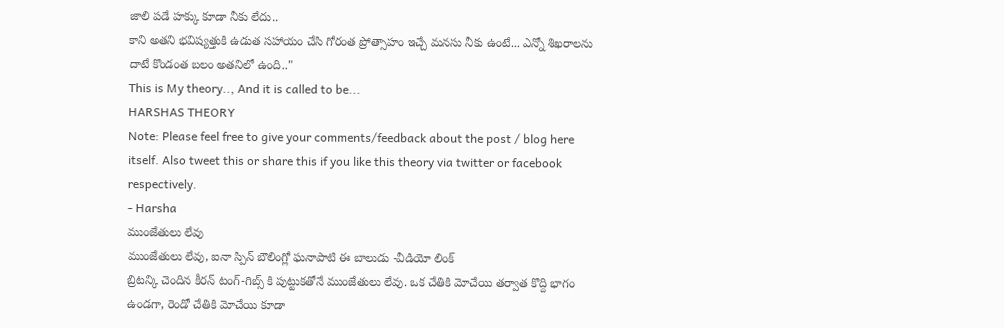జాలి పడే హక్కు కూడా నీకు లేదు..
కాని అతని భవిష్యత్తుకి ఉడుత సహాయం చేసి గోరంత ప్రోత్సాహం ఇచ్చే మనసు నీకు ఉంటే... ఎన్నో శిఖరాలను దాటే కొండంత బలం అతనిలో ఉంది.."
This is My theory.., And it is called to be...
HARSHAS THEORY
Note: Please feel free to give your comments/feedback about the post / blog here itself. Also tweet this or share this if you like this theory via twitter or facebook respectively.
- Harsha
ముంజేతులు లేవు
ముంజేతులు లేవు, ఐనా స్పిన్ బౌలింగ్లో ఘనాపాటి ఈ బాలుడు -వీడియో లింక్
బ్రిటన్కి చెందిన కీరన్ టంగ్-గిబ్స్ కి పుట్టుకతోనే ముంజేతులు లేవు. ఒక చేతికి మోచేయి తర్వాత కొద్ది భాగం ఉండగా, రెండో చేతికి మోచేయి కూడా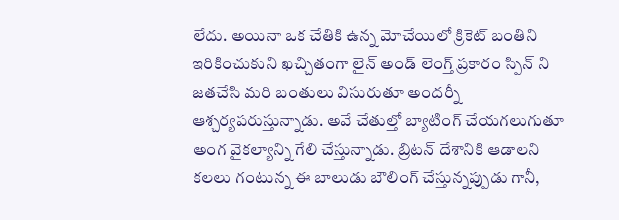లేదు. అయినా ఒక చేతికి ఉన్న మోచేయిలో క్రికెట్ బంతిని ఇరికించుకుని ఖచ్చితంగా లైన్ అండ్ లెంగ్త్ ప్రకారం స్పిన్ ని జతచేసి మరి బంతులు విసురుతూ అందర్నీ ఆశ్చర్యపరుస్తున్నాడు. అవే చేతుల్తో బ్యాటింగ్ చేయగలుగుతూ అంగ వైకల్యాన్ని గేలి చేస్తున్నాడు. బ్రిటన్ దేశానికి ఆడాలని కలలు గంటున్న ఈ బాలుడు బౌలింగ్ చేస్తున్నప్పుడు గానీ,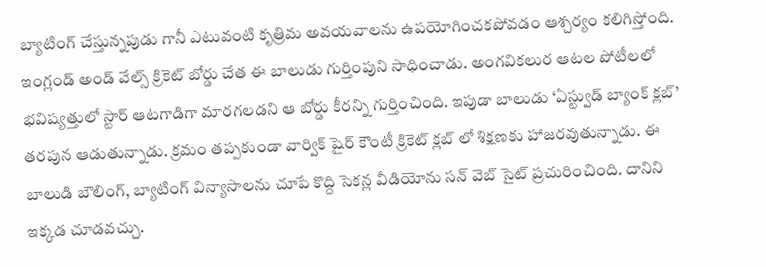బ్యాటింగ్ చేస్తున్నపుడు గానీ ఎటువంటి కృత్రిమ అవయవాలను ఉపయోగించకపోవడం ఆశ్చర్యం కలిగిస్తోంది.
ఇంగ్లండ్ అండ్ వేల్స్ క్రికెట్ బోర్డు చేత ఈ బాలుడు గుర్తింపుని సాధించాడు. అంగవికలుర ఆటల పోటీలలో భవిష్యత్తులో స్టార్ ఆటగాడిగా మారగలడని ఆ బోర్డు కీరన్ని గుర్తించింది. ఇపుడా బాలుడు ‘ఏస్ట్వుడ్ బ్యాంక్ క్లబ్’ తరపున ఆడుతున్నాడు. క్రమం తప్పకుండా వార్విక్ షైర్ కౌంటీ క్రికెట్ క్లబ్ లో శిక్షణకు హాజరవుతున్నాడు. ఈ బాలుడి బౌలింగ్, బ్యాటింగ్ విన్యాసాలను చూపే కొద్ది సెకన్ల వీడియోను సన్ వెబ్ సైట్ ప్రచురించింది. దానిని ఇక్కడ చూడవచ్చు.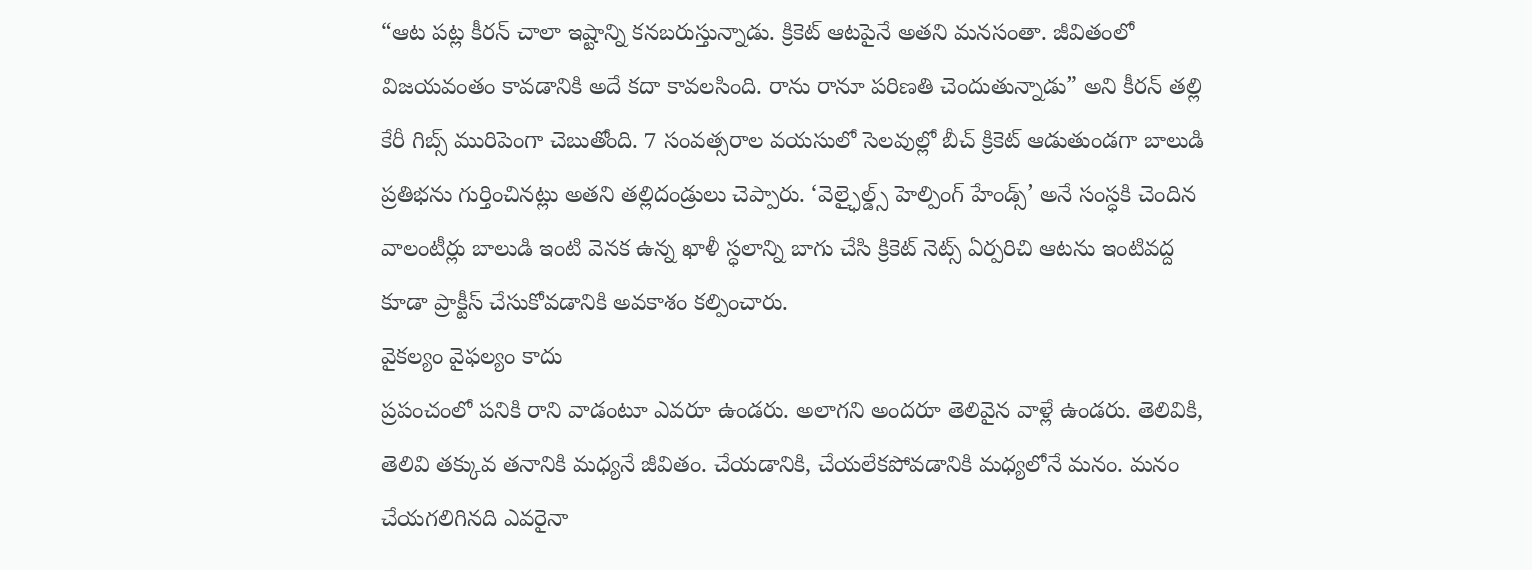“ఆట పట్ల కీరన్ చాలా ఇష్టాన్ని కనబరుస్తున్నాడు. క్రికెట్ ఆటపైనే అతని మనసంతా. జీవితంలో విజయవంతం కావడానికి అదే కదా కావలసింది. రాను రానూ పరిణతి చెందుతున్నాడు” అని కీరన్ తల్లి కేరీ గిబ్స్ మురిపెంగా చెబుతోంది. 7 సంవత్సరాల వయసులో సెలవుల్లో బీచ్ క్రికెట్ ఆడుతుండగా బాలుడి ప్రతిభను గుర్తించినట్లు అతని తల్లిదండ్రులు చెప్పారు. ‘వెల్ఛైల్డ్స్ హెల్పింగ్ హేండ్స్’ అనే సంస్ధకి చెందిన వాలంటీర్లు బాలుడి ఇంటి వెనక ఉన్న ఖాళీ స్ధలాన్ని బాగు చేసి క్రికెట్ నెట్స్ ఏర్పరిచి ఆటను ఇంటివద్ద కూడా ప్రాక్టీస్ చేసుకోవడానికి అవకాశం కల్పించారు.
వైకల్యం వైఫల్యం కాదు
ప్రపంచంలో పనికి రాని వాడంటూ ఎవరూ ఉండరు. అలాగని అందరూ తెలివైన వాళ్లే ఉండరు. తెలివికి, తెలివి తక్కువ తనానికి మధ్యనే జీవితం. చేయడానికి, చేయలేకపోవడానికి మధ్యలోనే మనం. మనం చేయగలిగినది ఎవరైనా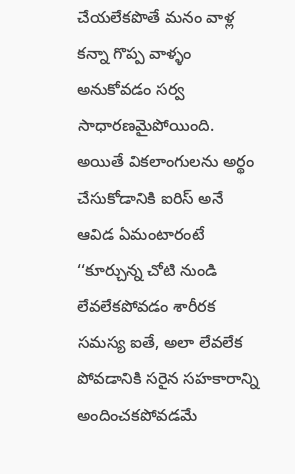చేయలేకపొతే మనం వాళ్ల కన్నా గొప్ప వాళ్ళం అనుకోవడం సర్వ సాధారణమైపోయింది. అయితే వికలాంగులను అర్థం చేసుకోడానికి ఐరిస్ అనే ఆవిడ ఏమంటారంటే ‘‘కూర్చున్న చోటి నుండి లేవలేకపోవడం శారీరక సమస్య ఐతే, అలా లేవలేక పోవడానికి సరైన సహకారాన్ని అందించకపోవడమే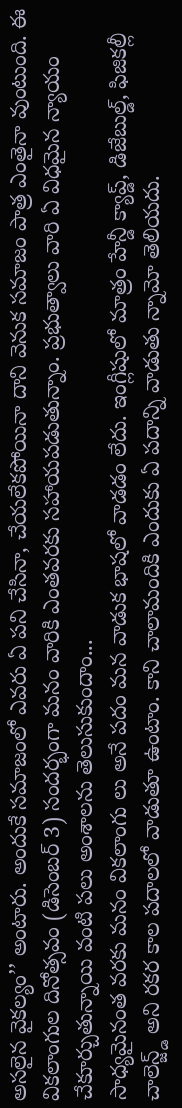అసలైన వైకల్యం’’ అంటారు. అందుకే సమాజంలో ఎవరు ఏ పని చేసినా, చేయలేకపోయినా దాని వెనుక సమాజం పాత్ర ఎంతైనా వుంటుంది. ఈ వికలాంగుల దినోత్సవం (డిసెంబర్ 3) సందర్భంగా మనం వారికి ఎంతవరకు సహాయపడుతున్నాం. ప్రభుత్వాలు వారి ఏ విధమైన న్యాయం చేకూర్చుతున్నాయి వంటి పలు అంశాలను తెలుసుకుందాం...
సాధ్యమైనంత వరకు మనం వికలాంగు లు అనే పదం మన వాడుక భాషలో వాడడం లేదు. ఇంగ్లీషులో మాత్రం హేన్డీ క్యాప్డ్, డిజేబుల్డ్, ఫిజికల్లీ చాలెన్జ్డ్ అని రకర కాల పదాలలో వాడుతూ ఉంటాం. కాని చాలామందికి ఎందుకు ఏ పదాన్ని వాడుతు న్నామో తెలియదు.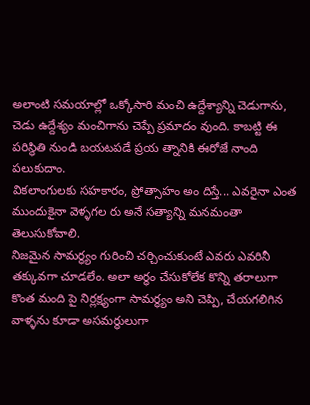అలాంటి సమయాల్లో ఒక్కోసారి మంచి ఉద్దేశ్యాన్ని చెడుగాను, చెడు ఉద్దేశ్యం మంచిగాను చెప్పే ప్రమాదం వుంది. కాబట్టి ఈ పరిస్థితి నుండి బయటపడే ప్రయ త్నానికి ఈరోజే నాంది పలుకుదాం.
వికలాంగులకు సహకారం, ప్రోత్సాహం అం దిస్తే... ఎవరైనా ఎంత ముందుకైనా వెళ్ళగల రు అనే సత్యాన్ని మనమంతా తెలుసుకోవాలి.
నిజమైన సామర్థ్యం గురించి చర్చించుకుంటే ఎవరు ఎవరినీ తక్కువగా చూడలేం. అలా అర్ధం చేసుకోలేక కొన్ని తరాలుగా కొంత మంది పై నిర్లక్ష్యంగా సామర్థ్యం అని చెప్పి, చేయగలిగిన వాళ్ళను కూడా అసమర్థులుగా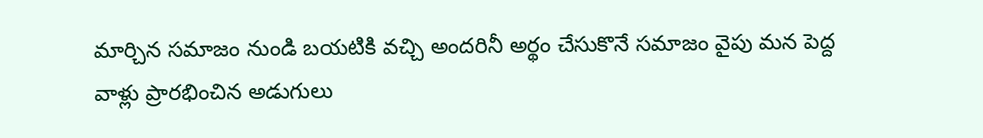మార్చిన సమాజం నుండి బయటికి వచ్చి అందరినీ అర్థం చేసుకొనే సమాజం వైపు మన పెద్ద వాళ్లు ప్రారభించిన అడుగులు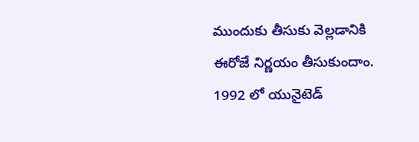ముందుకు తీసుకు వెల్లడానికి ఈరోజే నిర్ణయం తీసుకుందాం.
1992 లో యునైటెడ్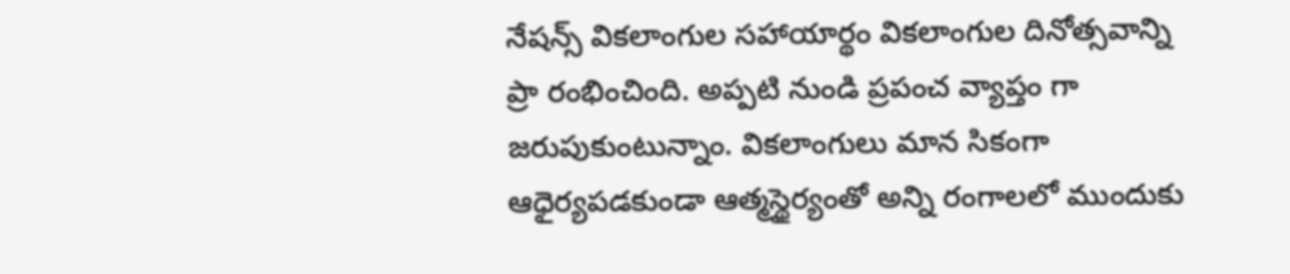నేషన్స్ వికలాంగుల సహాయార్థం వికలాంగుల దినోత్సవాన్ని ప్రా రంభించింది. అప్పటి నుండి ప్రపంచ వ్యాప్తం గా జరుపుకుంటున్నాం. వికలాంగులు మాన సికంగా ఆధైర్యపడకుండా ఆత్మస్థైర్యంతో అన్ని రంగాలలో ముందుకు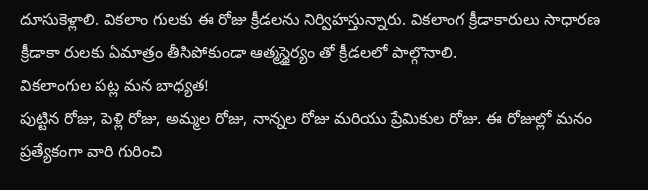దూసుకెళ్లాలి. వికలాం గులకు ఈ రోజు క్రీడలను నిర్విహస్తున్నారు. వికలాంగ క్రీడాకారులు సాధారణ క్రీడాకా రులకు ఏమాత్రం తీసిపోకుండా ఆత్మస్థైర్యం తో క్రీడలలో పాల్గొనాలి.
వికలాంగుల పట్ల మన బాధ్యత!
పుట్టిన రోజు, పెళ్లి రోజు, అమ్మల రోజు, నాన్నల రోజు మరియు ప్రేమికుల రోజు. ఈ రోజుల్లో మనం ప్రత్యేకంగా వారి గురించి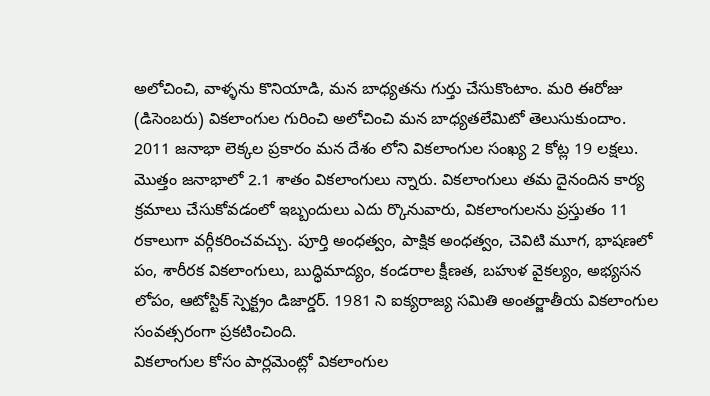అలోచించి, వాళ్ళను కొనియాడి, మన బాధ్యతను గుర్తు చేసుకొంటాం. మరి ఈరోజు (డిసెంబరు) వికలాంగుల గురించి అలోచించి మన బాధ్యతలేమిటో తెలుసుకుందాం.
2011 జనాభా లెక్కల ప్రకారం మన దేశం లోని వికలాంగుల సంఖ్య 2 కోట్ల 19 లక్షలు. మొత్తం జనాభాలో 2.1 శాతం వికలాంగులు న్నారు. వికలాంగులు తమ దైనందిన కార్య క్రమాలు చేసుకోవడంలో ఇబ్బందులు ఎదు ర్కొనువారు, వికలాంగులను ప్రస్తుతం 11 రకాలుగా వర్గీకరించవచ్చు. పూర్తి అంధత్వం, పాక్షిక అంధత్వం, చెవిటి మూగ, భాషణలో పం, శారీరక వికలాంగులు, బుద్ధిమాద్యం, కండరాల క్షీణత, బహుళ వైకల్యం, అభ్యసన లోపం, ఆటోస్టిక్ స్పెక్ట్రం డిజార్డర్. 1981 ని ఐక్యరాజ్య సమితి అంతర్జాతీయ వికలాంగుల సంవత్సరంగా ప్రకటించింది.
వికలాంగుల కోసం పార్లమెంట్లో వికలాంగుల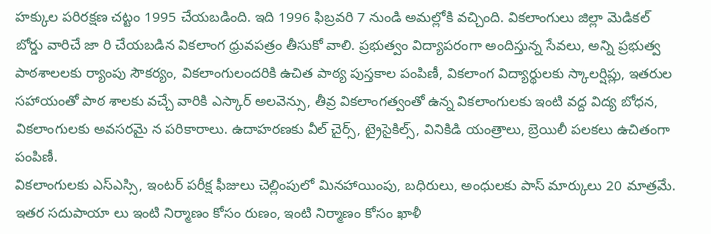హక్కుల పరిరక్షణ చట్టం 1995 చేయబడింది. ఇది 1996 ఫిబ్రవరి 7 నుండి అమల్లోకి వచ్చింది. వికలాంగులు జిల్లా మెడికల్ బోర్డు వారిచే జా రి చేయబడిన వికలాంగ ధ్రువపత్రం తీసుకో వాలి. ప్రభుత్వం విద్యాపరంగా అందిస్తున్న సేవలు, అన్ని ప్రభుత్వ పాఠశాలలకు ర్యాంపు సౌకర్యం, వికలాంగులందరికి ఉచిత పాఠ్య పుస్తకాల పంపిణీ, వికలాంగ విద్యార్థులకు స్కాలర్షిప్లు, ఇతరుల సహాయంతో పాఠ శాలకు వచ్చే వారికి ఎస్కార్ అలవెన్సు, తీవ్ర వికలాంగత్వంతో ఉన్న వికలాంగులకు ఇంటి వద్ద విద్య బోధన, వికలాంగులకు అవసరమై న పరికారాలు. ఉదాహరణకు వీల్ చైర్స్, ట్రైసైకిల్స్, వినికిడి యంత్రాలు, బ్రెయిలీ పలకలు ఉచితంగా పంపిణీ.
వికలాంగులకు ఎస్ఎస్సి, ఇంటర్ పరీక్ష ఫీజులు చెల్లింపులో మినహాయింపు, బధిరులు, అంధులకు పాస్ మార్కులు 20 మాత్రమే. ఇతర సదుపాయా లు ఇంటి నిర్మాణం కోసం రుణం, ఇంటి నిర్మాణం కోసం ఖాళీ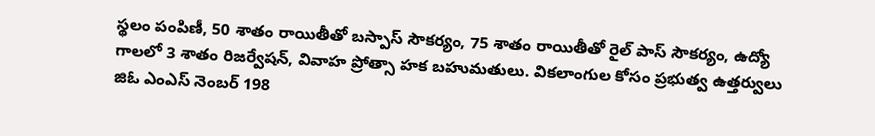స్థలం పంపిణీ, 50 శాతం రాయితీతో బస్పాస్ సౌకర్యం, 75 శాతం రాయితీతో రైల్ పాస్ సౌకర్యం, ఉద్యో గాలలో 3 శాతం రిజర్వేషన్, వివాహ ప్రోత్సా హక బహుమతులు. వికలాంగుల కోసం ప్రభుత్వ ఉత్తర్వులు జిఓ ఎంఎస్ నెంబర్ 198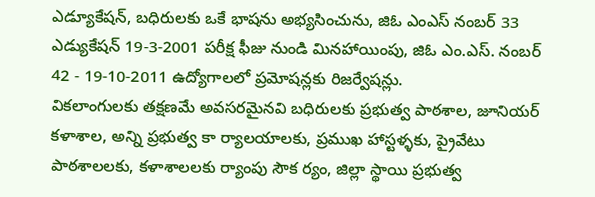ఎడ్యూకేషన్, బధిరులకు ఒకే భాషను అభ్యసించును, జిఓ ఎంఎస్ నంబర్ 33 ఎడ్యుకేషన్ 19-3-2001 పరీక్ష ఫీజు నుండి మినహాయింపు, జిఓ ఎం.ఎస్. నంబర్ 42 - 19-10-2011 ఉద్యోగాలలో ప్రమోషన్లకు రిజర్వేషన్లు.
వికలాంగులకు తక్షణమే అవసరమైనవి బధిరులకు ప్రభుత్వ పాఠశాల, జూనియర్ కళాశాల, అన్ని ప్రభుత్వ కా ర్యాలయాలకు, ప్రముఖ హాస్టళ్ళకు, ప్రైవేటు పాఠశాలలకు, కళాశాలలకు ర్యాంపు సౌక ర్యం, జిల్లా స్థాయి ప్రభుత్వ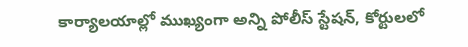కార్యాలయాల్లో ముఖ్యంగా అన్ని పోలీస్ స్టేషన్, కోర్టులలో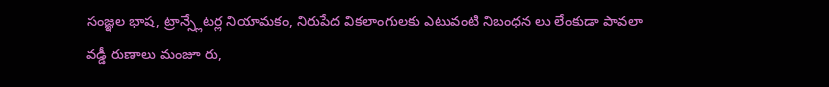సంజ్ఞల భాష, ట్రాన్స్లేటర్ల నియామకం, నిరుపేద వికలాంగులకు ఎటువంటి నిబంధన లు లేంకుడా పావలా వడ్డీ రుణాలు మంజూ రు,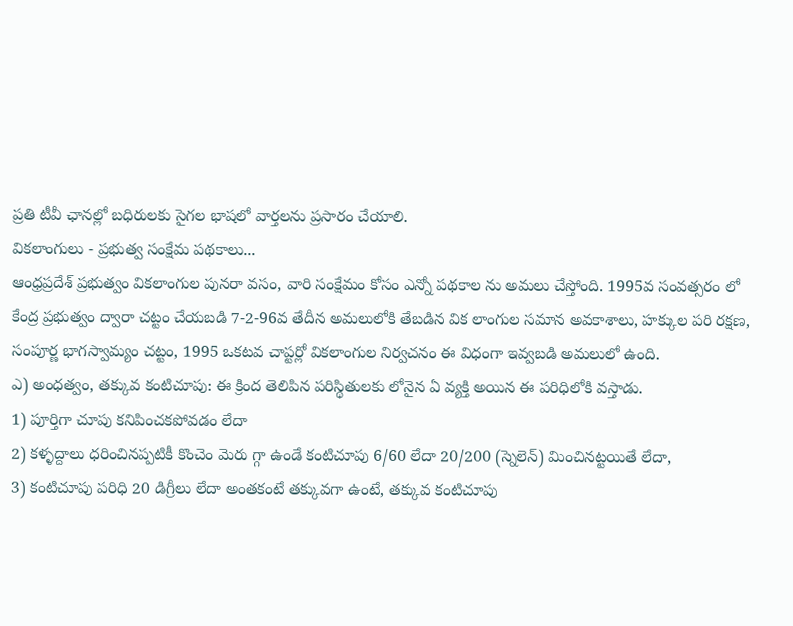ప్రతి టీవీ ఛానల్లో బధిరులకు సైగల భాషలో వార్తలను ప్రసారం చేయాలి.
వికలాంగులు - ప్రభుత్వ సంక్షేమ పథకాలు...
ఆంధ్రప్రదేశ్ ప్రభుత్వం వికలాంగుల పునరా వసం, వారి సంక్షేమం కోసం ఎన్నో పథకాల ను అమలు చేస్తోంది. 1995వ సంవత్సరం లో కేంద్ర ప్రభుత్వం ద్వారా చట్టం చేయబడి 7-2-96వ తేదీన అమలులోకి తేబడిన విక లాంగుల సమాన అవకాశాలు, హక్కుల పరి రక్షణ, సంపూర్ణ భాగస్వామ్యం చట్టం, 1995 ఒకటవ చాప్టర్లో వికలాంగుల నిర్వచనం ఈ విధంగా ఇవ్వబడి అమలులో ఉంది.
ఎ) అంధత్వం, తక్కువ కంటిచూపు: ఈ క్రింద తెలిపిన పరిస్థితులకు లోనైన ఏ వ్యక్తి అయిన ఈ పరిధిలోకి వస్తాడు.
1) పూర్తిగా చూపు కనిపించకపోవడం లేదా
2) కళ్ళద్దాలు ధరించినప్పటికీ కొంచెం మెరు గ్గా ఉండే కంటిచూపు 6/60 లేదా 20/200 (స్నెలెన్) మించినట్టయితే లేదా,
3) కంటిచూపు పరిధి 20 డిగ్రీలు లేదా అంతకంటే తక్కువగా ఉంటే, తక్కువ కంటిచూపు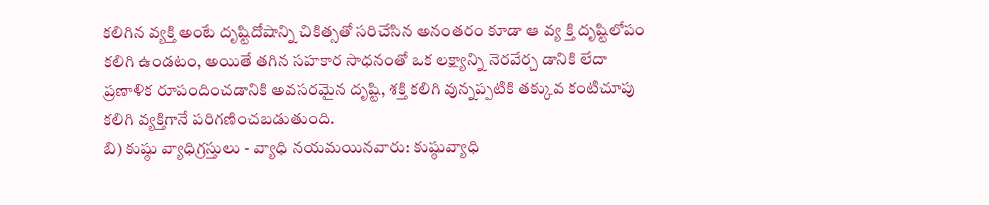కలిగిన వ్యక్తి అంటే దృష్టిదోషాన్ని చికిత్సతో సరిచేసిన అనంతరం కూడా ఆ వ్య క్తి దృష్టిలోపం కలిగి ఉండటం, అయితే తగిన సహకార సాధనంతో ఒక లక్ష్యాన్ని నెరవేర్చ డానికి లేదా ప్రణాళిక రూపందించడానికి అవసరమైన దృష్టి, శక్తి కలిగి వున్నప్పటికి తక్కువ కంటిచూపు కలిగి వ్యక్తిగానే పరిగణించబడుతుంది.
బి) కుష్ఠు వ్యాధిగ్రస్తులు - వ్యాధి నయమయినవారు: కుష్ఠువ్యాధి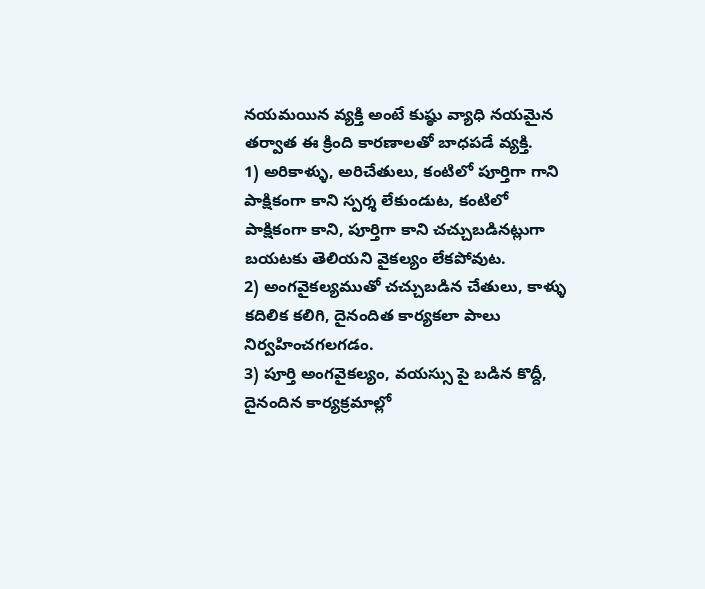నయమయిన వ్యక్తి అంటే కుష్ఠు వ్యాధి నయమైన తర్వాత ఈ క్రింది కారణాలతో బాధపడే వ్యక్తి.
1) అరికాళ్ళు, అరిచేతులు, కంటిలో పూర్తిగా గాని పాక్షికంగా కాని స్పర్శ లేకుండుట, కంటిలో పాక్షికంగా కాని, పూర్తిగా కాని చచ్చుబడినట్లుగా బయటకు తెలియని వైకల్యం లేకపోవుట.
2) అంగవైకల్యముతో చచ్చుబడిన చేతులు, కాళ్ళు కదిలిక కలిగి, దైనందిత కార్యకలా పాలు నిర్వహించగలగడం.
3) పూర్తి అంగవైకల్యం, వయస్సు పై బడిన కొద్దీ, దైనందిన కార్యక్రమాల్లో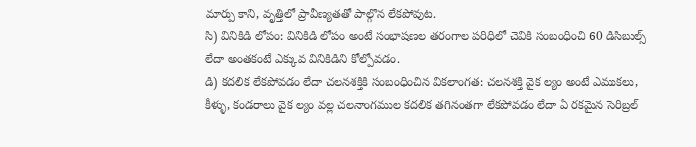మార్పు కాని, వృత్తిలో ప్రావీణ్యతతో పాల్గొన లేకపోవుట.
సి) వినికిడి లోపం: వినికిడి లోపం అంటే సంభాషణల తరంగాల పరిధిలో చెవికి సంబంధించి 60 డిసిబుల్స్ లేదా అంతకంటే ఎక్కువ వినికిడిని కోల్పోవడం.
డి) కదలిక లేకపోవడం లేదా చలనశక్తికి సంబంధించిన వికలాంగత: చలనశక్తి వైక ల్యం అంటే ఎముకలు, కీళ్ళు, కండరాలు వైక ల్యం వల్ల చలనాంగముల కదలిక తగినంతగా లేకపోవడం లేదా ఏ రకమైన సెరిబ్రల్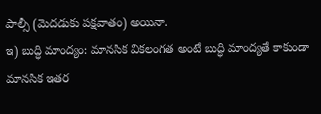పాల్సీ (మెదడుకు పక్షవాతం) అయినా.
ఇ) బుద్ధి మాంద్యం: మానసిక వికలంగత అంటే బుద్ధి మాంద్యతే కాకుండా మానసిక ఇతర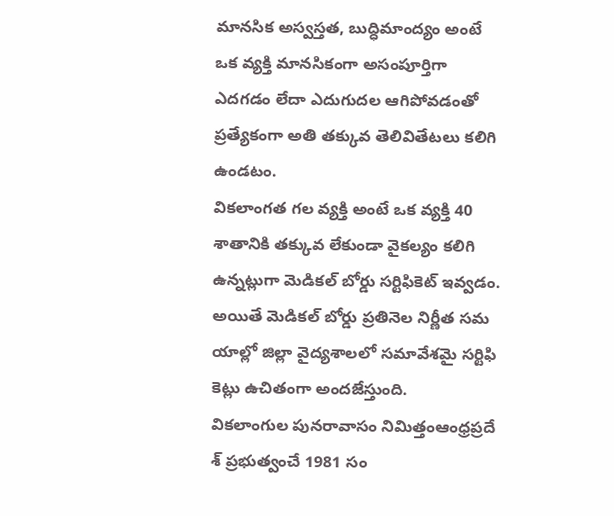మానసిక అస్వస్తత, బుద్ధిమాంద్యం అంటే ఒక వ్యక్తి మానసికంగా అసంపూర్తిగా ఎదగడం లేదా ఎదుగుదల ఆగిపోవడంతో ప్రత్యేకంగా అతి తక్కువ తెలివితేటలు కలిగి ఉండటం.
వికలాంగత గల వ్యక్తి అంటే ఒక వ్యక్తి 40 శాతానికి తక్కువ లేకుండా వైకల్యం కలిగి ఉన్నట్లుగా మెడికల్ బోర్డు సర్టిఫికెట్ ఇవ్వడం. అయితే మెడికల్ బోర్డు ప్రతినెల నిర్ణీత సమ యాల్లో జిల్లా వైద్యశాలలో సమావేశమై సర్టిఫి కెట్లు ఉచితంగా అందజేస్తుంది.
వికలాంగుల పునరావాసం నిమిత్తంఆంధ్రప్రదే శ్ ప్రభుత్వంచే 1981 సం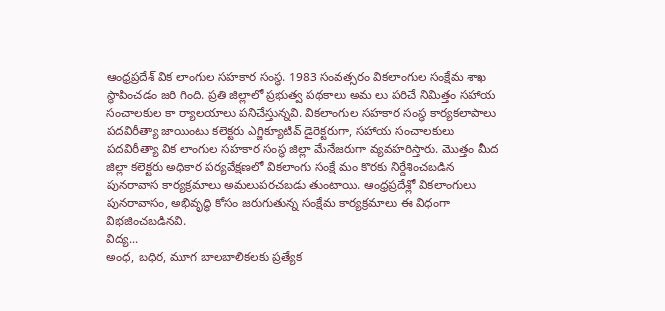ఆంధ్రప్రదేశ్ విక లాంగుల సహకార సంస్థ. 1983 సంవత్సరం వికలాంగుల సంక్షేమ శాఖ స్థాపించడం జరి గింది. ప్రతి జిల్లాలో ప్రభుత్వ పథకాలు అమ లు పరిచే నిమిత్తం సహాయ సంచాలకుల కా ర్యాలయాలు పనిచేస్తున్నవి. వికలాంగుల సహకార సంస్థ కార్యకలాపాలు పదవిరీత్యా జాయింటు కలెక్టరు ఎగ్జిక్యూటివ్ డైరెక్టరుగా, సహాయ సంచాలకులు పదవిరీత్యా విక లాంగుల సహకార సంస్థ జిల్లా మేనేజరుగా వ్యవహరిస్తారు. మొత్తం మీద జిల్లా కలెక్టరు అధికార పర్యవేక్షణలో వికలాంగు సంక్షే మం కొరకు నిర్దేశించబడిన పునరావాస కార్యక్రమాలు అమలుపరచబడు తుంటాయి. ఆంధ్రప్రదేశ్లో వికలాంగులు పునరావాసం, అభివృద్ధి కోసం జరుగుతున్న సంక్షేమ కార్యక్రమాలు ఈ విధంగా విభజించబడినవి.
విద్య...
అంధ, బధిర, మూగ బాలబాలికలకు ప్రత్యేక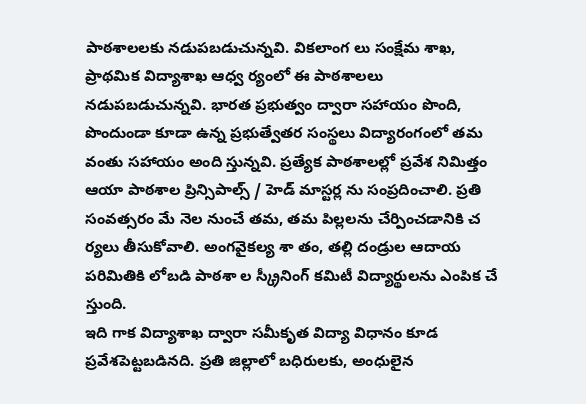పాఠశాలలకు నడుపబడుచున్నవి. వికలాంగ లు సంక్షేమ శాఖ, ప్రాథమిక విద్యాశాఖ ఆధ్వ ర్యంలో ఈ పాఠశాలలు నడుపబడుచున్నవి. భారత ప్రభుత్వం ద్వారా సహాయం పొంది, పొందుండా కూడా ఉన్న ప్రభుత్వేతర సంస్థలు విద్యారంగంలో తమ వంతు సహాయం అంది స్తున్నవి. ప్రత్యేక పాఠశాలల్లో ప్రవేశ నిమిత్తం ఆయా పాఠశాల ప్రిన్సిపాల్స్ / హెడ్ మాస్టర్ల ను సంప్రదించాలి. ప్రతి సంవత్సరం మే నెల నుంచే తమ, తమ పిల్లలను చేర్పించడానికి చ ర్యలు తీసుకోవాలి. అంగవైకల్య శా తం, తల్లి దండ్రుల ఆదాయ పరిమితికి లోబడి పాఠశా ల స్క్రీనింగ్ కమిటీ విద్యార్థులను ఎంపిక చే స్తుంది.
ఇది గాక విద్యాశాఖ ద్వారా సమీకృత విద్యా విధానం కూడ ప్రవేశపెట్టబడినది. ప్రతి జిల్లాలో బధిరులకు, అంధులైన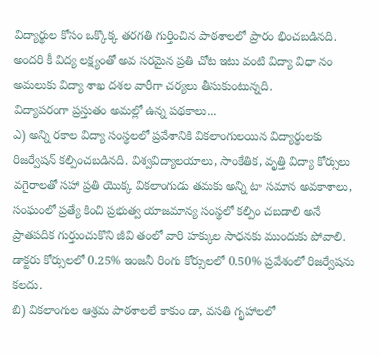విద్యార్థుల కోసం ఒక్కొక్క తరగతి గుర్తించిన పాఠశాలలో ప్రారం భించబడినది. అందరి కీ విద్య లక్ష్యంతో అవ సరమైన ప్రతి చోట ఇటు వంటి విద్యా విధా నం అమలుకు విద్యా శాఖ దశల వారీగా చర్యలు తీసుకుంటున్నది.
విద్యాపరంగా ప్రస్తుతం అమల్లో ఉన్న పథకాలు...
ఎ) అన్ని రకాల విద్యా సంస్థలలో ప్రవేశానికి వికలాంగులయిన విద్యార్థులకు రిజర్వేషన్ కల్పించబడినది. విశ్వవిద్యాలయాలు, సాంకేతిక, వృత్తి విద్యా కోర్సులు వగైరాలతో సహా ప్రతి యొక్క వికలాంగుడు తమకు అన్ని టా సమాన అవకాశాలు, సంఘంలో ప్రత్యే కించి ప్రభుత్వ యాజమాన్య సంస్థలో కల్పిం చబడాలి అనే ప్రాతపదిక గుర్తుంచుకొని జీవి తంలో వారి హక్కుల సాధనకు ముందుకు పోవాలి. డాక్టరు కోర్సులలో 0.25% ఇంజనీ రింగు కోర్సులలో 0.50% ప్రవేశంలో రిజర్వేషను కలదు.
బి) వికలాంగుల ఆశ్రమ పాఠశాలలే కాకుం డా, వసతి గృహాలలో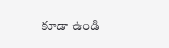కూడా ఉండి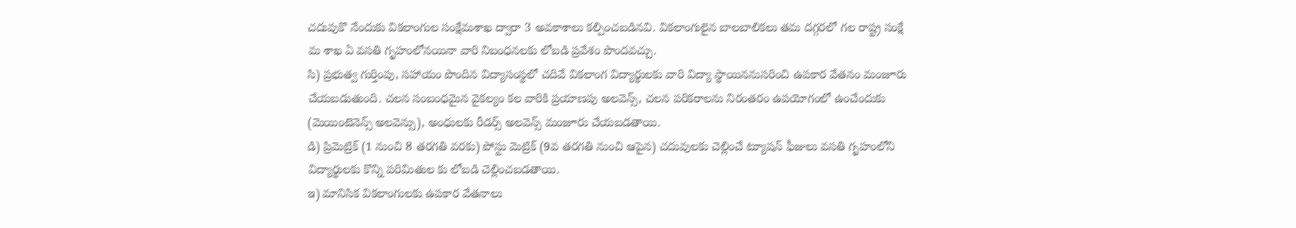చదువుకొ నేందుకు వికలాంగుల సంక్షేమశాఖ ద్వారా 3 అవకాశాలు కల్పించబడినవి. వికలాంగులైన బాలబాలికలు తమ దగ్గరలో గల రాష్ట్ర సంక్షే మ శాఖ ఏ వసతి గృహంలోనయినా వారి నిబంధనలకు లోబడి ప్రవేశం పొందవచ్చు.
సి) ప్రభుత్వ గుర్తింపు, సహాయం పొందిన విద్యాసంస్థలో చదివే వికలాంగ విద్యార్థులకు వారి విద్యా స్థాయిననుసరించి ఉపకార వేతనం మంజూరు చేయబడుతుంది. చలన సంబంధమైన వైకల్యం కల వారికి ప్రయాణపు అలవెన్స్, చలన పరికరాలను నిరంతరం ఉపయోగంలో ఉంచేందుకు (మెయింటెనెన్స్ అలవెన్సు), అంధులకు రీడర్స్ అలవెన్స్ మంజూరు చేయబడతాయి.
డి) ప్రిమెట్రిక్ (1 నుంచి 8 తరగతి వరకు) పోస్టు మెట్రిక్ (9వ తరగతి నుంచి ఆపైన) చదువులకు చెల్లించే ట్యూషన్ ఫీజులు వసతి గృహంలోని విద్యార్థులకు కొన్ని పరిమితుల కు లోబడి చెల్లించబడతాయి.
ఇ) మానిసిక వికలాంగులకు ఉపకార వేతనాలు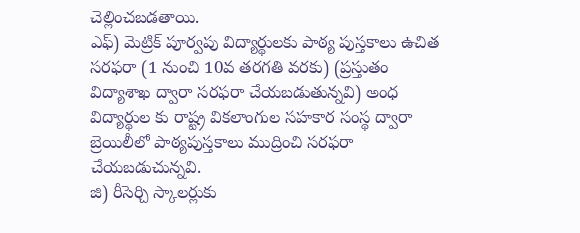చెల్లించబడతాయి.
ఎఫ్) మెట్రిక్ పూర్వపు విద్యార్థులకు పాఠ్య పుస్తకాలు ఉచిత సరఫరా (1 నుంచి 10వ తరగతి వరకు) (ప్రస్తుతం విద్యాశాఖ ద్వారా సరఫరా చేయబడుతున్నవి) అంధ విద్యార్థుల కు రాష్ట్ర వికలాంగుల సహకార సంస్థ ద్వారా బ్రెయిలీలో పాఠ్యపుస్తకాలు ముద్రించి సరఫరా చేయబడుచున్నవి.
జి) రీసెర్చి స్కాలర్లుకు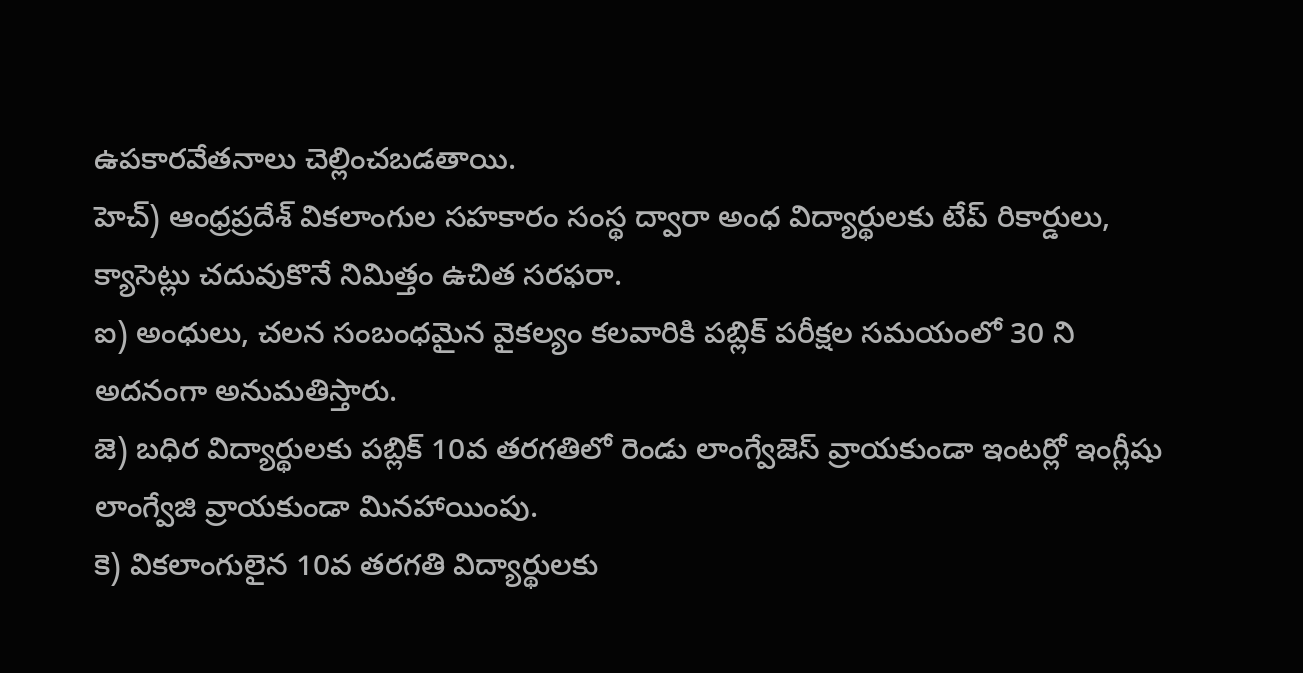ఉపకారవేతనాలు చెల్లించబడతాయి.
హెచ్) ఆంధ్రప్రదేశ్ వికలాంగుల సహకారం సంస్థ ద్వారా అంధ విద్యార్థులకు టేప్ రికార్డులు, క్యాసెట్లు చదువుకొనే నిమిత్తం ఉచిత సరఫరా.
ఐ) అంధులు, చలన సంబంధమైన వైకల్యం కలవారికి పబ్లిక్ పరీక్షల సమయంలో 30 ని అదనంగా అనుమతిస్తారు.
జె) బధిర విద్యార్థులకు పబ్లిక్ 10వ తరగతిలో రెండు లాంగ్వేజెస్ వ్రాయకుండా ఇంటర్లో ఇంగ్లీషు లాంగ్వేజి వ్రాయకుండా మినహాయింపు.
కె) వికలాంగులైన 10వ తరగతి విద్యార్థులకు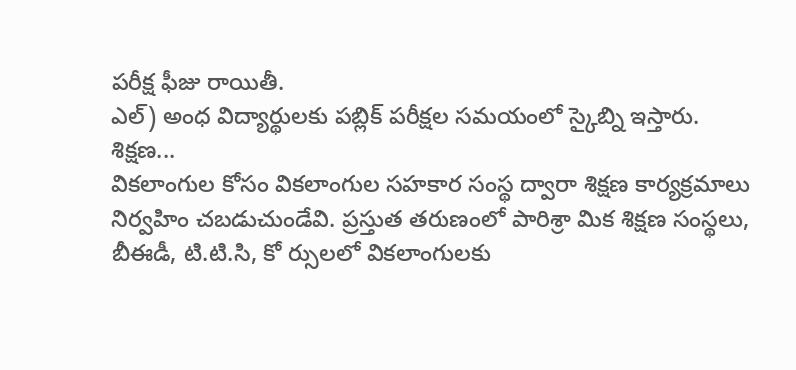పరీక్ష ఫీజు రాయితీ.
ఎల్) అంధ విద్యార్థులకు పబ్లిక్ పరీక్షల సమయంలో స్కైబ్ని ఇస్తారు.
శిక్షణ...
వికలాంగుల కోసం వికలాంగుల సహకార సంస్థ ద్వారా శిక్షణ కార్యక్రమాలు నిర్వహిం చబడుచుండేవి. ప్రస్తుత తరుణంలో పారిశ్రా మిక శిక్షణ సంస్థలు, బీఈడీ, టి.టి.సి, కో ర్సులలో వికలాంగులకు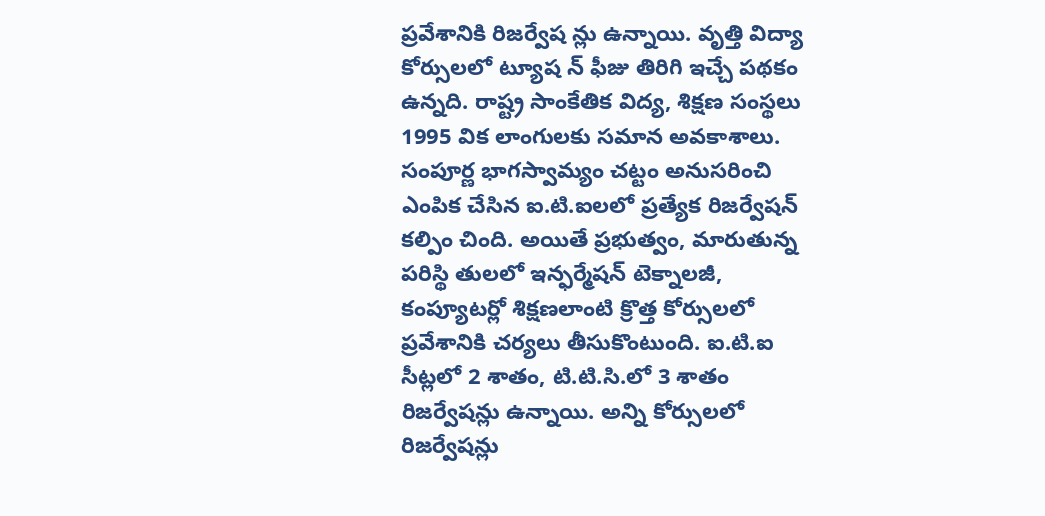ప్రవేశానికి రిజర్వేష న్లు ఉన్నాయి. వృత్తి విద్యా కోర్సులలో ట్యూష న్ ఫీజు తిరిగి ఇచ్చే పథకం ఉన్నది. రాష్ట్ర సాంకేతిక విద్య, శిక్షణ సంస్థలు 1995 విక లాంగులకు సమాన అవకాశాలు. సంపూర్ణ భాగస్వామ్యం చట్టం అనుసరించి ఎంపిక చేసిన ఐ.టి.ఐలలో ప్రత్యేక రిజర్వేషన్ కల్పిం చింది. అయితే ప్రభుత్వం, మారుతున్న పరిస్థి తులలో ఇన్ఫర్మేషన్ టెక్నాలజీ, కంప్యూటర్లో శిక్షణలాంటి క్రొత్త కోర్సులలో ప్రవేశానికి చర్యలు తీసుకొంటుంది. ఐ.టి.ఐ సీట్లలో 2 శాతం, టి.టి.సి.లో 3 శాతం రిజర్వేషన్లు ఉన్నాయి. అన్ని కోర్సులలో రిజర్వేషన్లు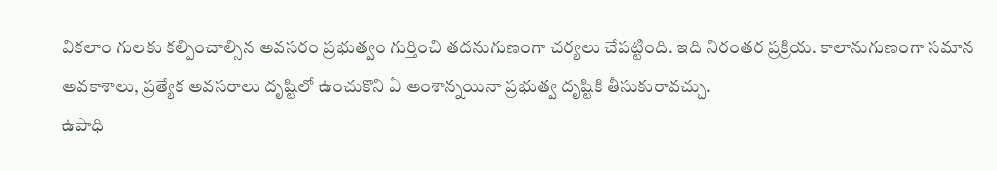వికలాం గులకు కల్పించాల్సిన అవసరం ప్రభుత్వం గుర్తించి తదనుగుణంగా చర్యలు చేపట్టింది. ఇది నిరంతర ప్రక్రియ. కాలానుగుణంగా సమాన అవకాశాలు, ప్రత్యేక అవసరాలు దృష్టిలో ఉంచుకొని ఏ అంశాన్నయినా ప్రభుత్వ దృష్టికి తీసుకురావచ్చు.
ఉపాధి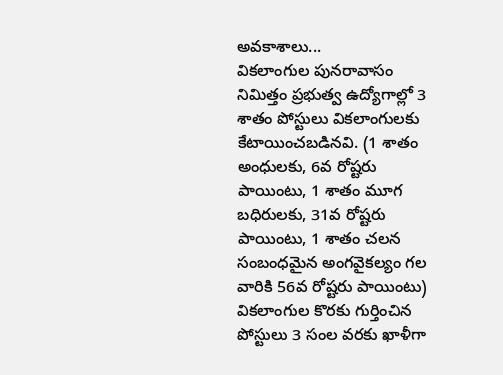అవకాశాలు...
వికలాంగుల పునరావాసం నిమిత్తం ప్రభుత్వ ఉద్యోగాల్లో 3 శాతం పోస్టులు వికలాంగులకు కేటాయించబడినవి. (1 శాతం అంధులకు, 6వ రోష్టరు పాయింటు, 1 శాతం మూగ బధిరులకు, 31వ రోష్టరు పాయింటు, 1 శాతం చలన సంబంధమైన అంగవైకల్యం గల వారికి 56వ రోష్టరు పాయింటు) వికలాంగుల కొరకు గుర్తించిన పోస్టులు 3 సంల వరకు ఖాళీగా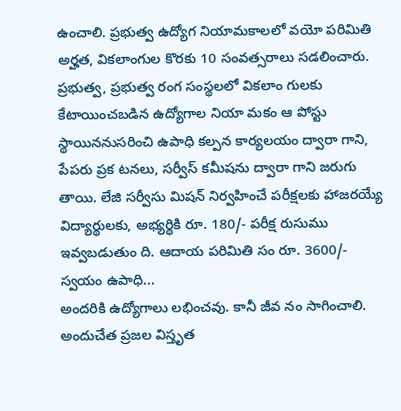ఉంచాలి. ప్రభుత్వ ఉద్యోగ నియామకాలలో వయో పరిమితి అర్హత, వికలాంగుల కొరకు 10 సంవత్సరాలు సడలించారు.
ప్రభుత్వ, ప్రభుత్వ రంగ సంస్థలలో వికలాం గులకు కేటాయించబడిన ఉద్యోగాల నియా మకం ఆ పోస్టు స్థాయిననుసరించి ఉపాధి కల్పన కార్యలయం ద్వారా గాని, పేపరు ప్రక టనలు, సర్వీస్ కమీషను ద్వారా గాని జరుగు తాయి. లేజి సర్వీసు మిషన్ నిర్వహించే పరీక్షలకు హాజరయ్యే విద్యార్థులకు, అభ్యర్థికి రూ. 180/- పరీక్ష రుసుము ఇవ్వబడుతుం ది. ఆదాయ పరిమితి సం రూ. 3600/-
స్వయం ఉపాధి...
అందరికి ఉద్యోగాలు లభించవు. కానీ జీవ నం సాగించాలి. అందుచేత ప్రజల విస్తృత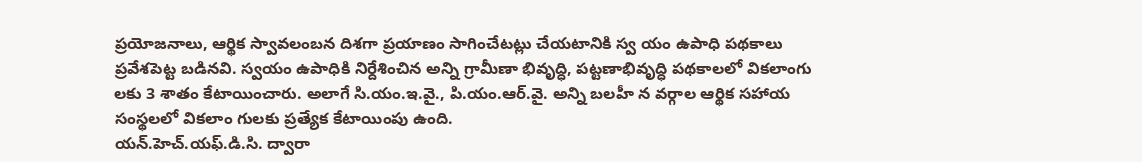ప్రయోజనాలు, ఆర్థిక స్వావలంబన దిశగా ప్రయాణం సాగించేటట్లు చేయటానికి స్వ యం ఉపాధి పథకాలు ప్రవేశపెట్ట బడినవి. స్వయం ఉపాధికి నిర్దేశించిన అన్ని గ్రామీణా భివృద్ధి, పట్టణాభివృద్ధి పథకాలలో వికలాంగు లకు 3 శాతం కేటాయించారు. అలాగే సి.యం.ఇ.వై., పి.యం.ఆర్.వై. అన్ని బలహీ న వర్గాల ఆర్థిక సహాయ సంస్థలలో వికలాం గులకు ప్రత్యేక కేటాయింపు ఉంది.
యన్.హెచ్.యఫ్.డి.సి. ద్వారా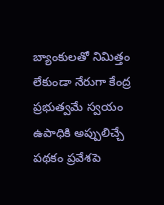బ్యాంకులతో నిమిత్తం లేకుండా నేరుగా కేంద్ర ప్రభుత్వమే స్వయం ఉపాధికి అప్పులిచ్చే పథకం ప్రవేశపె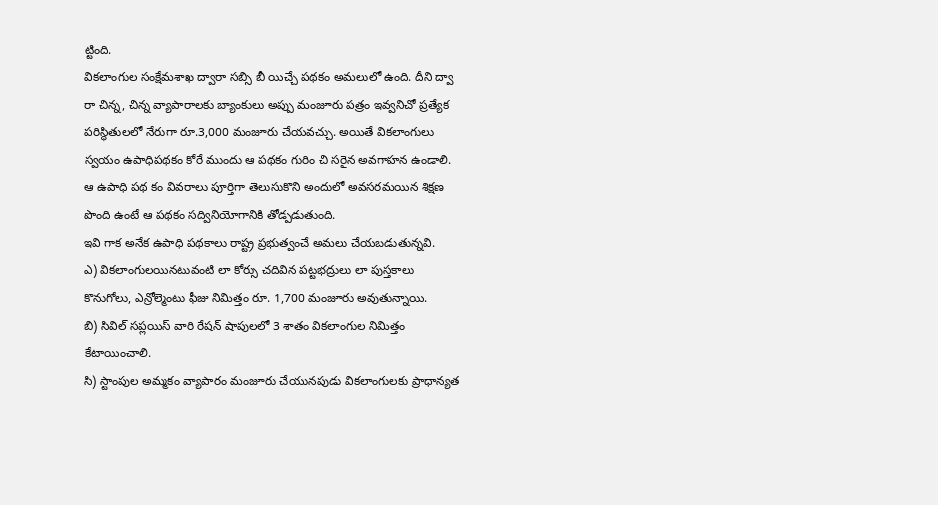ట్టింది.
వికలాంగుల సంక్షేమశాఖ ద్వారా సబ్సి బీ యిచ్చే పథకం అమలులో ఉంది. దీని ద్వా రా చిన్న, చిన్న వ్యాపారాలకు బ్యాంకులు అప్పు మంజూరు పత్రం ఇవ్వనిచో ప్రత్యేక పరిస్థితులలో నేరుగా రూ.3,000 మంజూరు చేయవచ్చు. అయితే వికలాంగులు స్వయం ఉపాధిపథకం కోరే ముందు ఆ పథకం గురిం చి సరైన అవగాహన ఉండాలి. ఆ ఉపాధి పథ కం వివరాలు పూర్తిగా తెలుసుకొని అందులో అవసరమయిన శిక్షణ పొంది ఉంటే ఆ పథకం సద్వినియోగానికి తోడ్పడుతుంది.
ఇవి గాక అనేక ఉపాధి పథకాలు రాష్ట్ర ప్రభుత్వంచే అమలు చేయబడుతున్నవి.
ఎ) వికలాంగులయినటువంటి లా కోర్సు చదివిన పట్టభద్రులు లా పుస్తకాలు కొనుగోలు, ఎన్రోల్మెంటు ఫీజు నిమిత్తం రూ. 1,700 మంజూరు అవుతున్నాయి.
బి) సివిల్ సప్లయిస్ వారి రేషన్ షాపులలో 3 శాతం వికలాంగుల నిమిత్తం కేటాయించాలి.
సి) స్టాంపుల అమ్మకం వ్యాపారం మంజూరు చేయునపుడు వికలాంగులకు ప్రాధాన్యత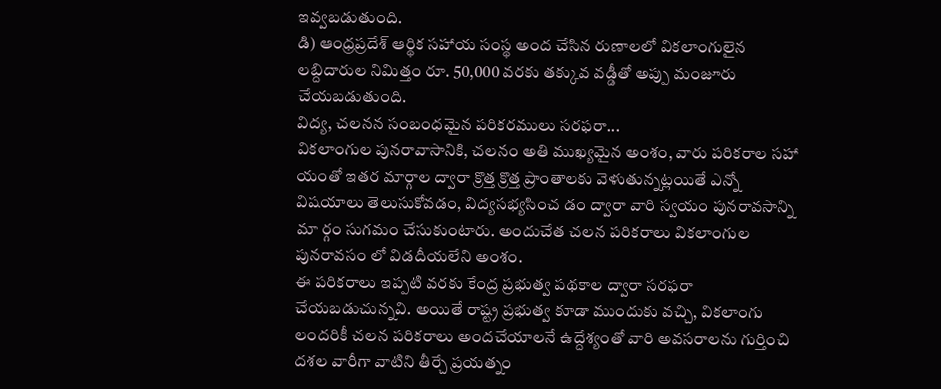ఇవ్వబడుతుంది.
డి) ఆంధ్రప్రదేశ్ ఆర్థిక సహాయ సంస్థ అంద చేసిన రుణాలలో వికలాంగులైన లబ్దిదారుల నిమిత్తం రూ. 50,000 వరకు తక్కువ వడ్డీతో అప్పు మంజూరు చేయబడుతుంది.
విద్య, చలనన సంబంధమైన పరికరములు సరఫరా...
వికలాంగుల పునరావాసానికి, చలనం అతి ముఖ్యమైన అంశం, వారు పరికరాల సహా యంతో ఇతర మార్గాల ద్వారా క్రొత్త క్రొత్త ప్రాంతాలకు వెళుతున్నట్లయితే ఎన్నో విషయాలు తెలుసుకోవడం, విద్యసభ్యసించ డం ద్వారా వారి స్వయం పునరావసాన్ని మా ర్గం సుగమం చేసుకుంటారు. అందుచేత చలన పరికరాలు వికలాంగుల పునరావసం లో విడదీయలేని అంశం.
ఈ పరికరాలు ఇప్పటి వరకు కేంద్ర ప్రభుత్వ పథకాల ద్వారా సరఫరా చేయబడుచున్నవి. అయితే రాష్ట్ర ప్రభుత్వ కూడా ముందుకు వచ్చి, వికలాంగు లందరికీ చలన పరికరాలు అందచేయాలనే ఉద్దేశ్యంతో వారి అవసరాలను గుర్తించి దశల వారీగా వాటిని తీర్చే ప్రయత్నం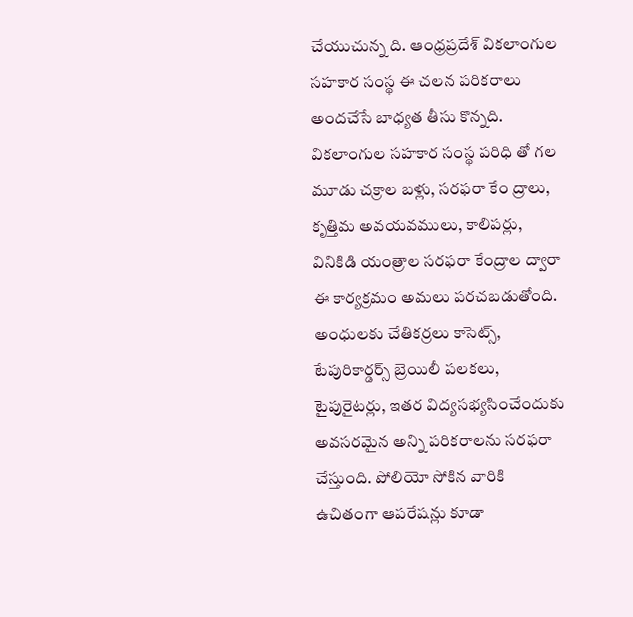చేయుచున్న ది. ఆంధ్రప్రదేశ్ వికలాంగుల సహకార సంస్థ ఈ చలన పరికరాలు అందచేసే బాధ్యత తీసు కొన్నది. వికలాంగుల సహకార సంస్థ పరిధి తో గల మూడు చక్రాల బళ్లు, సరఫరా కేం ద్రాలు, కృత్తిమ అవయవములు, కాలిపర్లు, వినికిడి యంత్రాల సరఫరా కేంద్రాల ద్వారా ఈ కార్యక్రమం అమలు పరచబడుతోంది. అంధులకు చేతికర్రలు కాసెట్స్, టేపురికార్డర్స్ బ్రెయిలీ పలకలు, టైపురైటర్లు, ఇతర విద్యసభ్యసించేందుకు అవసరమైన అన్ని పరికరాలను సరఫరా చేస్తుంది. పోలియో సోకిన వారికి ఉచితంగా ఆపరేషన్లు కూడా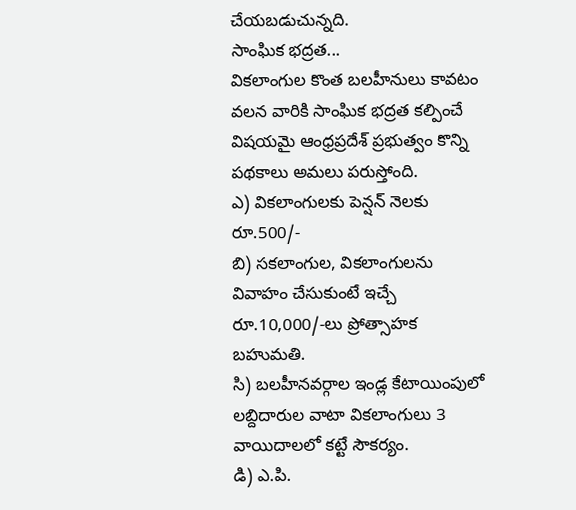చేయబడుచున్నది.
సాంఘిక భద్రత...
వికలాంగుల కొంత బలహీనులు కావటం వలన వారికి సాంఘిక భద్రత కల్పించే విషయమై ఆంధ్రప్రదేశ్ ప్రభుత్వం కొన్ని పథకాలు అమలు పరుస్తోంది.
ఎ) వికలాంగులకు పెన్షన్ నెలకు రూ.500/-
బి) సకలాంగుల, వికలాంగులను వివాహం చేసుకుంటే ఇచ్చే రూ.10,000/-లు ప్రోత్సాహక బహుమతి.
సి) బలహీనవర్గాల ఇండ్ల కేటాయింపులో లబ్దిదారుల వాటా వికలాంగులు 3 వాయిదాలలో కట్టే సౌకర్యం.
డి) ఎ.పి.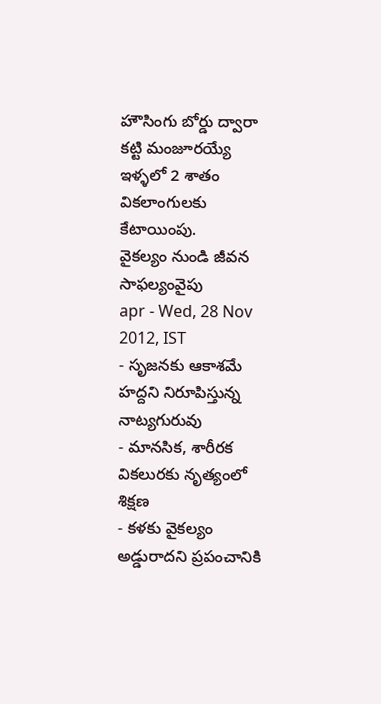హౌసింగు బోర్డు ద్వారా కట్టి మంజూరయ్యే ఇళ్ళలో 2 శాతం వికలాంగులకు కేటాయింపు.
వైకల్యం నుండి జీవన సాఫల్యంవైపు
apr - Wed, 28 Nov 2012, IST
- సృజనకు ఆకాశమే హద్దని నిరూపిస్తున్న నాట్యగురువు
- మానసిక, శారీరక వికలురకు నృత్యంలో శిక్షణ
- కళకు వైకల్యం అడ్డురాదని ప్రపంచానికి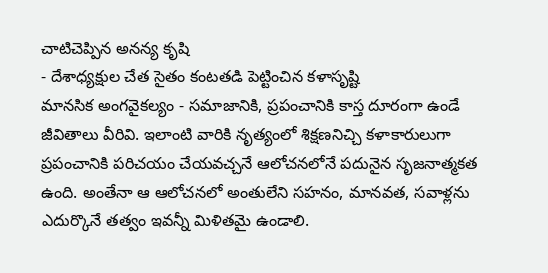చాటిచెప్పిన అనన్య కృషి
- దేశాధ్యక్షుల చేత సైతం కంటతడి పెట్టించిన కళాసృష్టి
మానసిక అంగవైకల్యం - సమాజానికి, ప్రపంచానికి కాస్త దూరంగా ఉండే జీవితాలు వీరివి. ఇలాంటి వారికి నృత్యంలో శిక్షణనిచ్చి కళాకారులుగా ప్రపంచానికి పరిచయం చేయవచ్చనే ఆలోచనలోనే పదునైన సృజనాత్మకత ఉంది. అంతేనా ఆ ఆలోచనలో అంతులేని సహనం, మానవత, సవాళ్లను ఎదుర్కొనే తత్వం ఇవన్నీ మిళితమై ఉండాలి.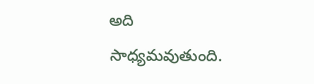అది సాధ్యమవుతుంది.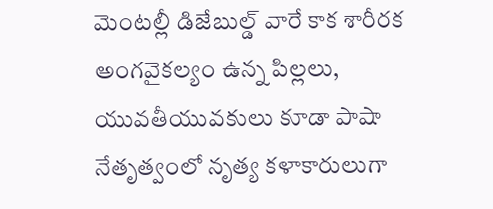మెంటల్లీ డిజేబుల్డ్ వారే కాక శారీరక అంగవైకల్యం ఉన్న పిల్లలు, యువతీయువకులు కూడా పాషా నేతృత్వంలో నృత్య కళాకారులుగా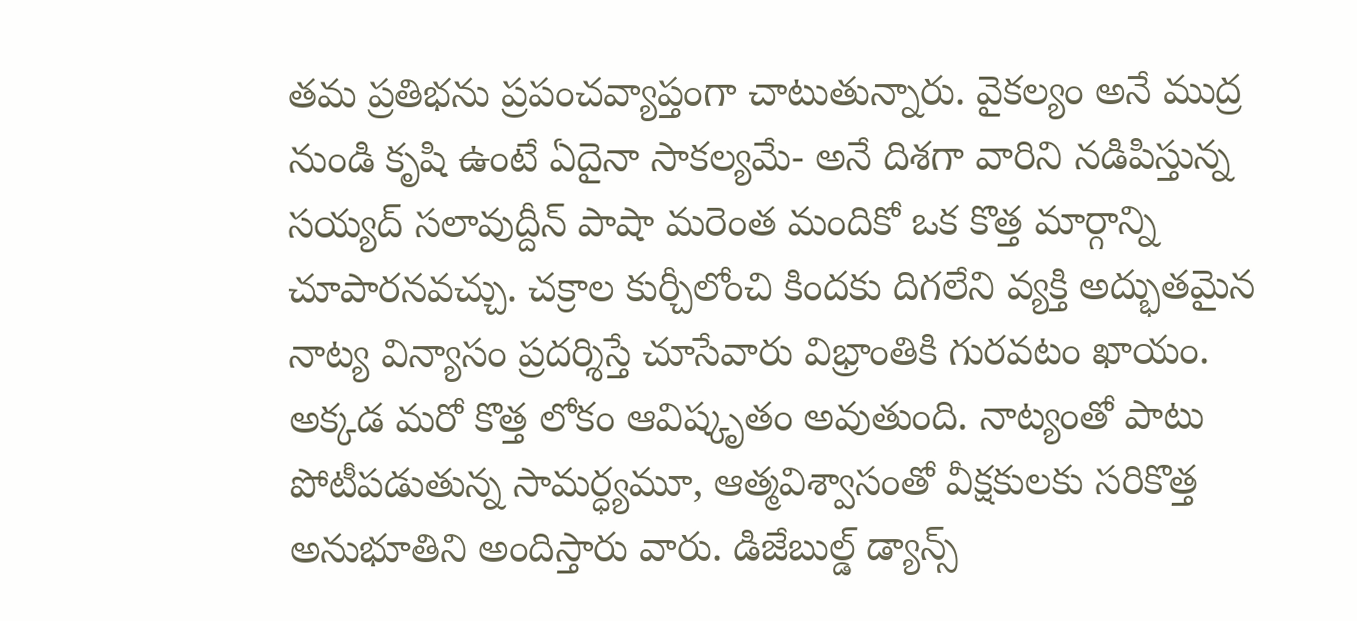తమ ప్రతిభను ప్రపంచవ్యాప్తంగా చాటుతున్నారు. వైకల్యం అనే ముద్ర నుండి కృషి ఉంటే ఏదైనా సాకల్యమే- అనే దిశగా వారిని నడిపిస్తున్న సయ్యద్ సలావుద్దీన్ పాషా మరెంత మందికో ఒక కొత్త మార్గాన్ని చూపారనవచ్చు. చక్రాల కుర్చీలోంచి కిందకు దిగలేని వ్యక్తి అద్భుతమైన నాట్య విన్యాసం ప్రదర్శిస్తే చూసేవారు విభ్రాంతికి గురవటం ఖాయం. అక్కడ మరో కొత్త లోకం ఆవిష్కృతం అవుతుంది. నాట్యంతో పాటు పోటీపడుతున్న సామర్ధ్యమూ, ఆత్మవిశ్వాసంతో వీక్షకులకు సరికొత్త అనుభూతిని అందిస్తారు వారు. డిజేబుల్డ్ డ్యాన్స్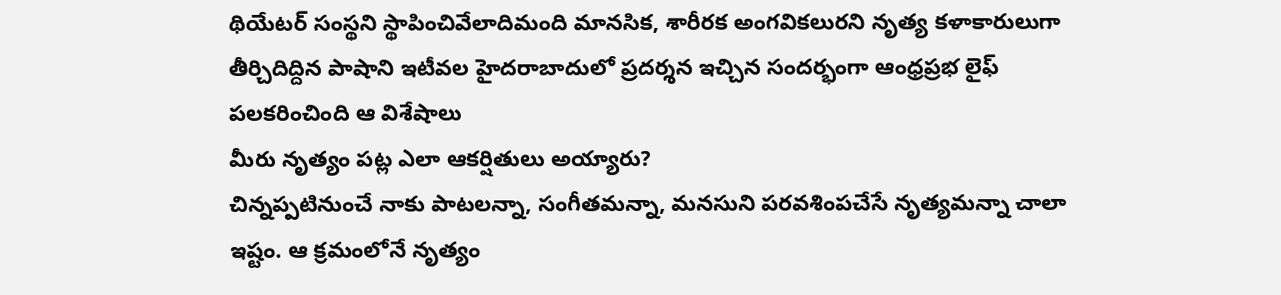థియేటర్ సంస్థని స్థాపించివేలాదిమంది మానసిక, శారీరక అంగవికలురని నృత్య కళాకారులుగా తీర్చిదిద్దిన పాషాని ఇటీవల హైదరాబాదులో ప్రదర్శన ఇచ్చిన సందర్భంగా ఆంధ్రప్రభ లైఫ్ పలకరించింది ఆ విశేషాలు
మీరు నృత్యం పట్ల ఎలా ఆకర్షితులు అయ్యారు?
చిన్నప్పటినుంచే నాకు పాటలన్నా, సంగీతమన్నా, మనసుని పరవశింపచేసే నృత్యమన్నా చాలా ఇష్టం. ఆ క్రమంలోనే నృత్యం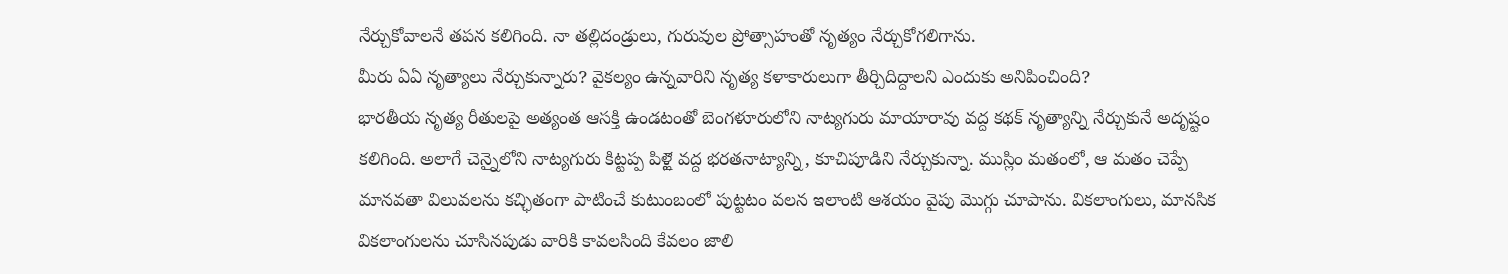నేర్చుకోవాలనే తపన కలిగింది. నా తల్లిదండ్రులు, గురువుల ప్రోత్సాహంతో నృత్యం నేర్చుకోగలిగాను.
మీరు ఏఏ నృత్యాలు నేర్చుకున్నారు? వైకల్యం ఉన్నవారిని నృత్య కళాకారులుగా తీర్చిదిద్దాలని ఎందుకు అనిపించింది?
భారతీయ నృత్య రీతులపై అత్యంత ఆసక్తి ఉండటంతో బెంగళూరులోని నాట్యగురు మాయారావు వద్ద కథక్ నృత్యాన్ని నేర్చుకునే అదృష్టం కలిగింది. అలాగే చెన్నైలోని నాట్యగురు కిట్టప్ప పిళ్లౖె వద్ద భరతనాట్యాన్ని, కూచిపూడిని నేర్చుకున్నా. ముస్లిం మతంలో, ఆ మతం చెప్పే మానవతా విలువలను కచ్ఛితంగా పాటించే కుటుంబంలో పుట్టటం వలన ఇలాంటి ఆశయం వైపు మొగ్గు చూపాను. వికలాంగులు, మానసిక వికలాంగులను చూసినపుడు వారికి కావలసింది కేవలం జాలి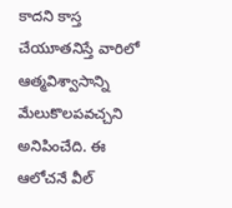కాదని కాస్త చేయూతనిస్తే వారిలో ఆత్మవిశ్వాసాన్ని మేలుకొలపవచ్చని అనిపించేది. ఈ ఆలోచనే వీల్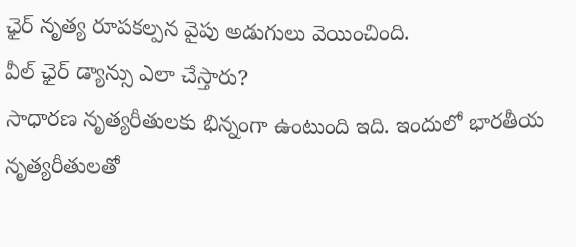ఛైర్ నృత్య రూపకల్పన వైపు అడుగులు వెయించింది.
వీల్ ఛైర్ డ్యాన్సు ఎలా చేస్తారు?
సాధారణ నృత్యరీతులకు భిన్నంగా ఉంటుంది ఇది. ఇందులో భారతీయ నృత్యరీతులతో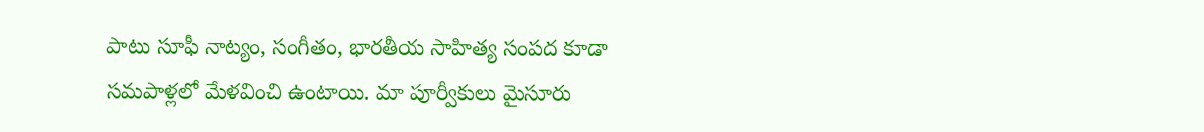పాటు సూఫీ నాట్యం, సంగీతం, భారతీయ సాహిత్య సంపద కూడా సమపాళ్లలో మేళవించి ఉంటాయి. మా పూర్వీకులు మైసూరు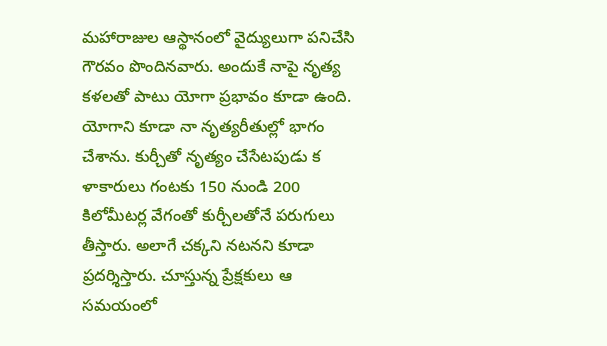మహారాజుల ఆస్థానంలో వైద్యులుగా పనిచేసి గౌరవం పొందినవారు. అందుకే నాపై నృత్య కళలతో పాటు యోగా ప్రభావం కూడా ఉంది. యోగాని కూడా నా నృత్యరీతుల్లో భాగం చేశాను. కుర్చీతో నృత్యం చేసేటపుడు క ళాకారులు గంటకు 150 నుండి 200 కిలోమీటర్ల వేగంతో కుర్చీలతోనే పరుగులు తీస్తారు. అలాగే చక్కని నటనని కూడా ప్రదర్శిస్తారు. చూస్తున్న ప్రేక్షకులు ఆ సమయంలో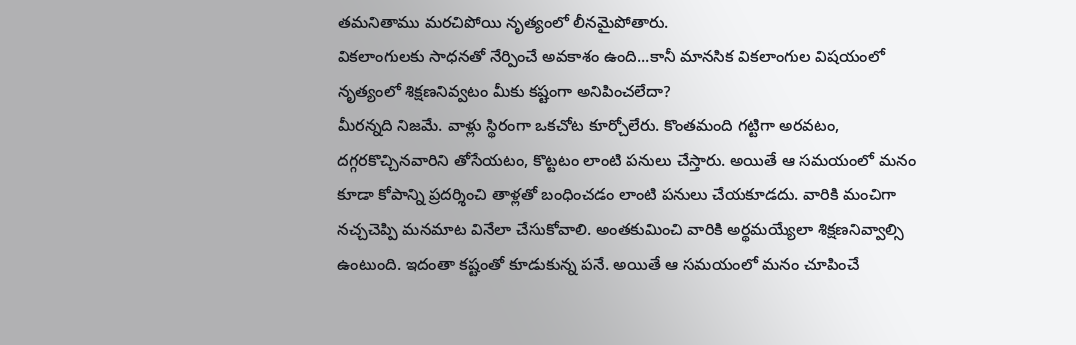తమనితాము మరచిపోయి నృత్యంలో లీనమైపోతారు.
వికలాంగులకు సాధనతో నేర్పించే అవకాశం ఉంది...కానీ మానసిక వికలాంగుల విషయంలో నృత్యంలో శిక్షణనివ్వటం మీకు కష్టంగా అనిపించలేదా?
మీరన్నది నిజమే. వాళ్లు స్థిరంగా ఒకచోట కూర్చోలేరు. కొంతమంది గట్టిగా అరవటం, దగ్గరకొచ్చినవారిని తోసేయటం, కొట్టటం లాంటి పనులు చేస్తారు. అయితే ఆ సమయంలో మనం కూడా కోపాన్ని ప్రదర్శించి తాళ్లతో బంధించడం లాంటి పనులు చేయకూడదు. వారికి మంచిగా నచ్చచెప్పి మనమాట వినేలా చేసుకోవాలి. అంతకుమించి వారికి అర్థమయ్యేలా శిక్షణనివ్వాల్సి ఉంటుంది. ఇదంతా కష్టంతో కూడుకున్న పనే. అయితే ఆ సమయంలో మనం చూపించే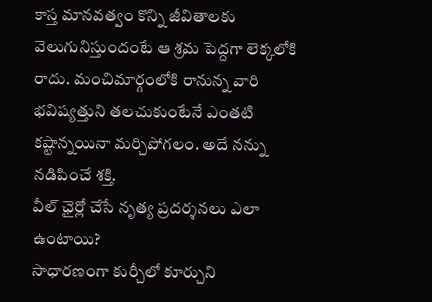కాస్త మానవత్వం కొన్ని జీవితాలకు వెలుగునిస్తుందంటే ఆ శ్రమ పెద్దగా లెక్కలోకి రాదు. మంచిమార్గంలోకి రానున్న వారి భవిష్యత్తుని తలచుకుంటేనే ఎంతటి కష్టాన్నయినా మర్చిపోగలం. అదే నన్ను నడిపించే శక్తి.
వీల్ ఛైర్లో చేసే నృత్య ప్రదర్శనలు ఎలా ఉంటాయి?
సాధారణంగా కుర్చీలో కూర్చుని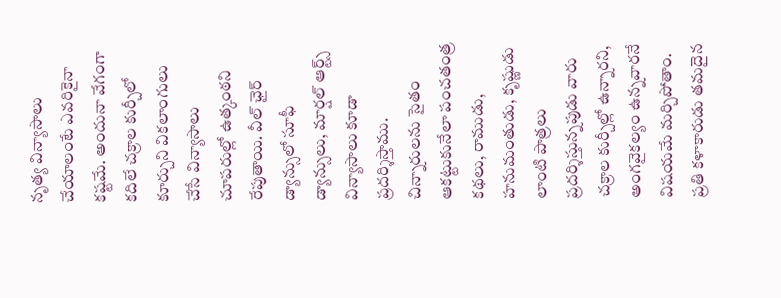నృత్య విన్యాసాలు చేయాలంటే ఎవరికైనా కష్టమే. అందునా వేగంగా కదిలే చక్రాల కుర్చీలో కూర్చుని వికలాంగులు చేసే విన్యాసాలు చూపరుల్లో ఉత్కంఠని రేపుతాయి. వీల్ ఛైర్ డ్యాన్సులో సూఫీ డ్యాన్సులు, మార్షల్ ఆర్ట్స్ విన్యాసాలు కూడా ప్రదర్శిస్తాము. చిన్నారులను సైతం ఆకట్టుకునేలా పంచతంత్ర కథలు, రాముడు, హనుమంతుడు, కృష్ణుడు లాంటి పాత్రలు ప్రదర్శిస్తున్నపుడు వారు చక్రాల కుర్చీల్లో ఉన్నారని, అంగవైకల్యం ఉన్నవారనే విషయమే మర్చిపోతాం. ప్రతి కళాకారుడు తమదైన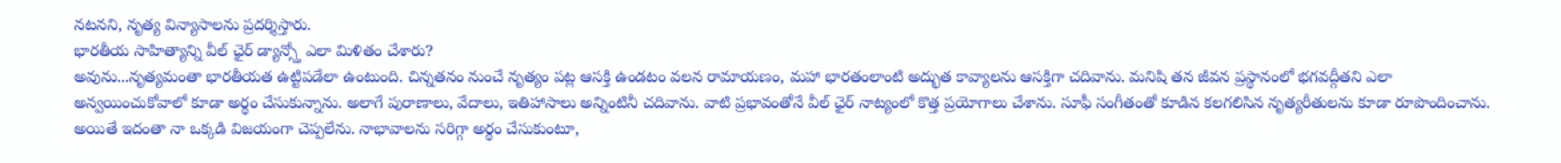నటనని, నృత్య విన్యాసాలను ప్రదర్శిస్తారు.
భారతీయ సాహిత్యాన్ని వీల్ ఛైర్ డ్యాన్స్తో ఎలా మిళితం చేశారు?
అవును...నృత్యమంతా భారతీయత ఉట్టిపడేలా ఉంటుంది. చిన్నతనం నుంచే నృత్యం పట్ల ఆసక్తి ఉండటం వలన రామాయణం, మహా భారతంలాంటి అద్భుత కావ్యాలను ఆసక్తిగా చదివాను. మనిషి తన జీవన ప్రస్థానంలో భగవద్గీతని ఎలా అన్వయించుకోవాలో కూడా అర్థం చేసుకున్నాను. అలాగే పురాణాలు, వేదాలు, ఇతిహాసాలు అన్నింటినీ చదివాను. వాటి ప్రభావంతోనే వీల్ ఛైర్ నాట్యంలో కొత్త ప్రయోగాలు చేశాను. సూఫీ సంగీతంతో కూడిన కలగలిసిన నృత్యరీతులను కూడా రూపొందించాను. అయితే ఇదంతా నా ఒక్కడి విజయంగా చెప్పలేను. నాభావాలను సరిగ్గా అర్థం చేసుకుంటూ,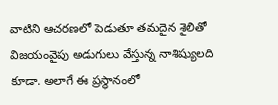వాటిని ఆచరణలో పెడుతూ తమదైన శైలితో విజయంవైపు అడుగులు వేస్తున్న నాశిష్యులది కూడా. అలాగే ఈ ప్రస్థానంలో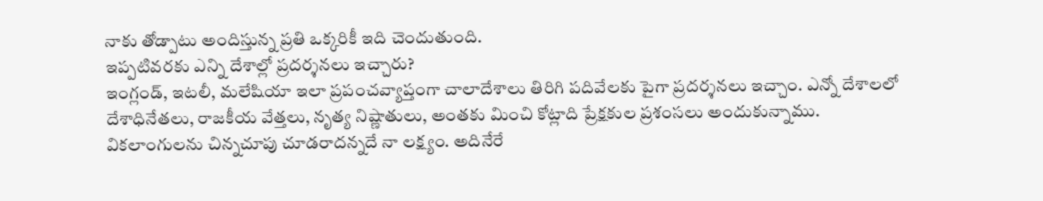నాకు తోడ్పాటు అందిస్తున్న ప్రతి ఒక్కరికీ ఇది చెందుతుంది.
ఇప్పటివరకు ఎన్ని దేశాల్లో ప్రదర్శనలు ఇచ్చారు?
ఇంగ్లండ్, ఇటలీ, మలేషియా ఇలా ప్రపంచవ్యాప్తంగా చాలాదేశాలు తిరిగి పదివేలకు పైగా ప్రదర్శనలు ఇచ్చాం. ఎన్నో దేశాలలో దేశాధినేతలు, రాజకీయ వేత్తలు, నృత్య నిష్ణాతులు, అంతకు మించి కోట్లాది ప్రేక్షకుల ప్రశంసలు అందుకున్నాము. వికలాంగులను చిన్నచూపు చూడరాదన్నదే నా లక్ష్యం. అదినేరే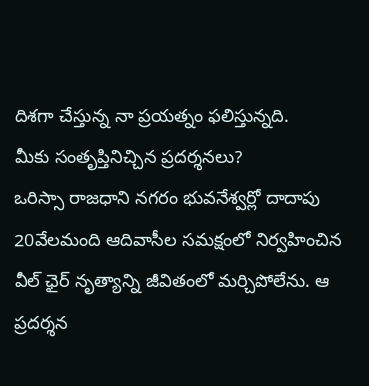దిశగా చేస్తున్న నా ప్రయత్నం ఫలిస్తున్నది.
మీకు సంతృప్తినిచ్చిన ప్రదర్శనలు?
ఒరిస్సా రాజధాని నగరం భువనేశ్వర్లో దాదాపు 20వేలమంది ఆదివాసీల సమక్షంలో నిర్వహించిన వీల్ ఛైర్ నృత్యాన్ని జీవితంలో మర్చిపోలేను. ఆ ప్రదర్శన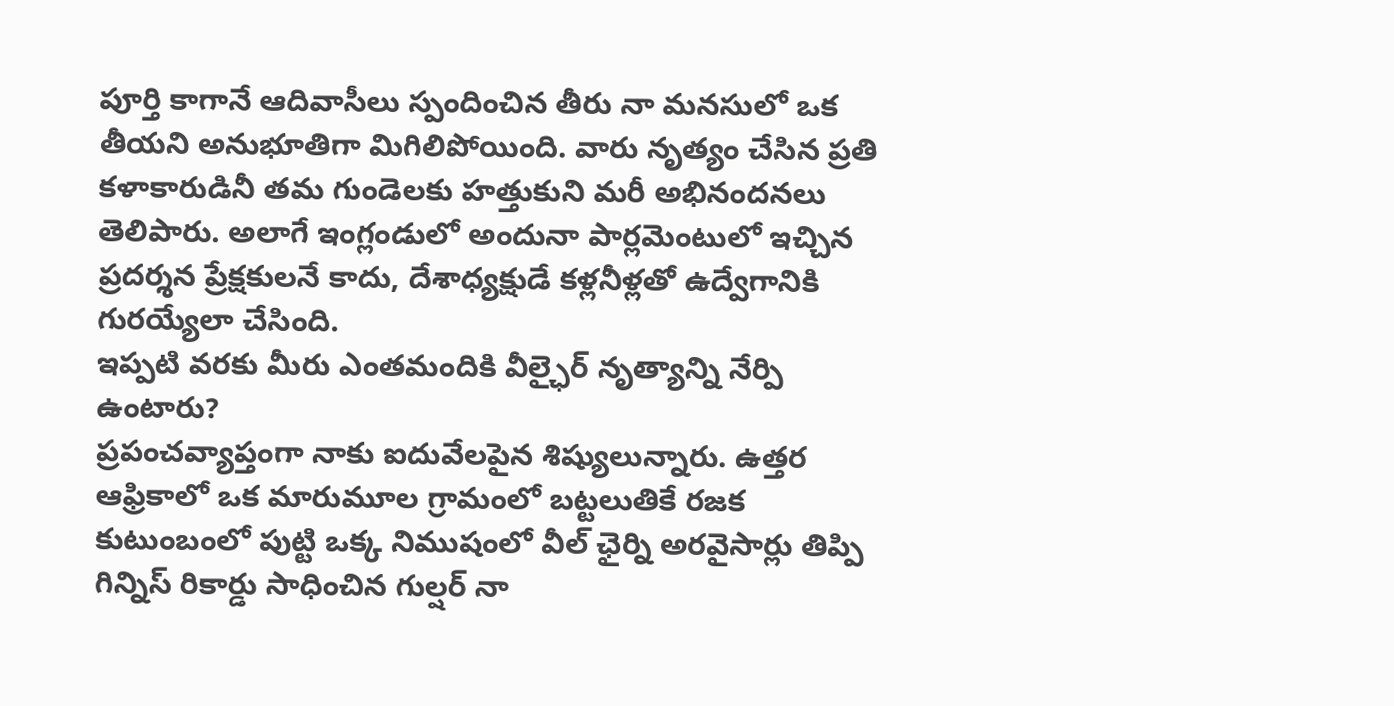పూర్తి కాగానే ఆదివాసీలు స్పందించిన తీరు నా మనసులో ఒక తీయని అనుభూతిగా మిగిలిపోయింది. వారు నృత్యం చేసిన ప్రతి కళాకారుడినీ తమ గుండెలకు హత్తుకుని మరీ అభినందనలు తెలిపారు. అలాగే ఇంగ్లండులో అందునా పార్లమెంటులో ఇచ్చిన ప్రదర్శన ప్రేక్షకులనే కాదు, దేశాధ్యక్షుడే కళ్లనీళ్లతో ఉద్వేగానికి గురయ్యేలా చేసింది.
ఇప్పటి వరకు మీరు ఎంతమందికి వీల్ఛైర్ నృత్యాన్ని నేర్పి ఉంటారు?
ప్రపంచవ్యాప్తంగా నాకు ఐదువేలపైన శిష్యులున్నారు. ఉత్తర ఆఫ్రికాలో ఒక మారుమూల గ్రామంలో బట్టలుతికే రజక కుటుంబంలో పుట్టి ఒక్క నిముషంలో వీల్ ఛైర్ని అరవైసార్లు తిప్పి గిన్నిస్ రికార్డు సాధించిన గుల్షర్ నా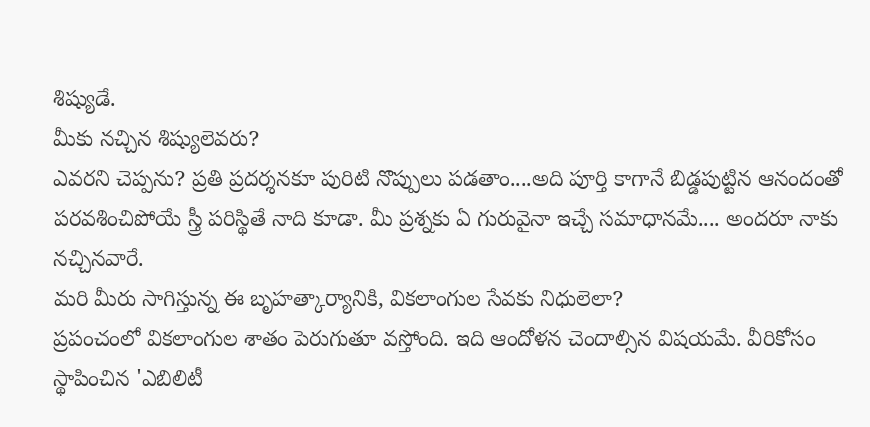శిష్యుడే.
మీకు నచ్చిన శిష్యులెవరు?
ఎవరని చెప్పను? ప్రతి ప్రదర్శనకూ పురిటి నొప్పులు పడతాం....అది పూర్తి కాగానే బిడ్డపుట్టిన ఆనందంతో పరవశించిపోయే స్త్రీ పరిస్థితే నాది కూడా. మీ ప్రశ్నకు ఏ గురువైనా ఇచ్చే సమాధానమే.... అందరూ నాకు నచ్చినవారే.
మరి మీరు సాగిస్తున్న ఈ బృహత్కార్యానికి, వికలాంగుల సేవకు నిధులెలా?
ప్రపంచంలో వికలాంగుల శాతం పెరుగుతూ వస్తోంది. ఇది ఆందోళన చెందాల్సిన విషయమే. వీరికోసం స్థాపించిన 'ఎబిలిటీ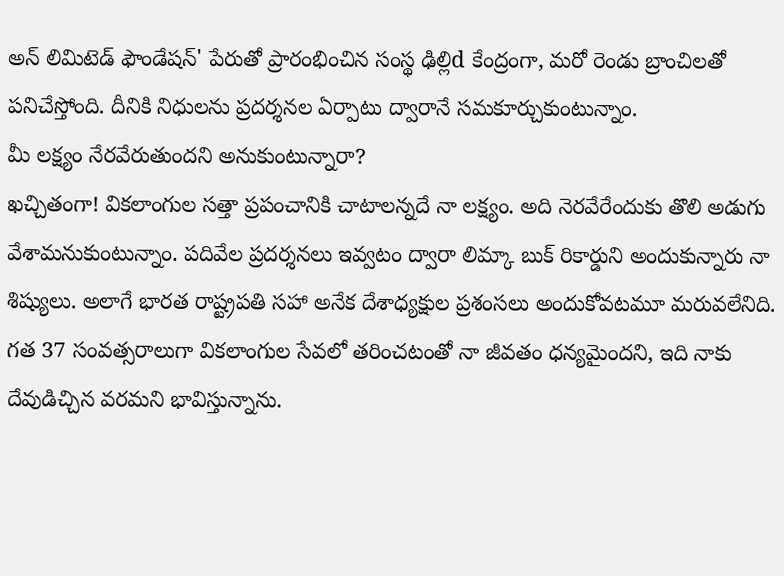అన్ లిమిటెడ్ ఫౌండేషన్' పేరుతో ప్రారంభించిన సంస్థ ఢిల్లిd కేంద్రంగా, మరో రెండు బ్రాంచిలతో పనిచేస్తోంది. దీనికి నిధులను ప్రదర్శనల ఏర్పాటు ద్వారానే సమకూర్చుకుంటున్నాం.
మీ లక్ష్యం నేరవేరుతుందని అనుకుంటున్నారా?
ఖచ్చితంగా! వికలాంగుల సత్తా ప్రపంచానికి చాటాలన్నదే నా లక్ష్యం. అది నెరవేరేందుకు తొలి అడుగు వేశామనుకుంటున్నాం. పదివేల ప్రదర్శనలు ఇవ్వటం ద్వారా లిమ్కా బుక్ రికార్డుని అందుకున్నారు నా శిష్యులు. అలాగే భారత రాష్ట్రపతి సహా అనేక దేశాధ్యక్షుల ప్రశంసలు అందుకోవటమూ మరువలేనిది. గత 37 సంవత్సరాలుగా వికలాంగుల సేవలో తరించటంతో నా జీవతం ధన్యమైందని, ఇది నాకు దేవుడిచ్చిన వరమని భావిస్తున్నాను.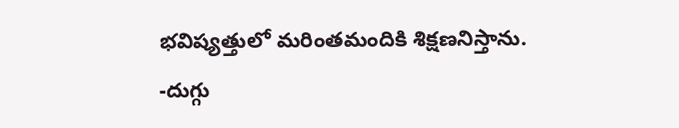భవిష్యత్తులో మరింతమందికి శిక్షణనిస్తాను.
-దుగ్గు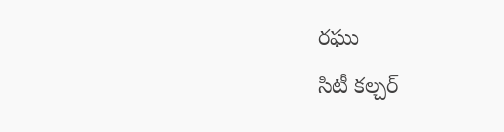రఘు
సిటీ కల్చర్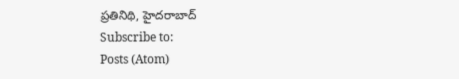ప్రతినిథి, హైదరాబాద్
Subscribe to:
Posts (Atom)